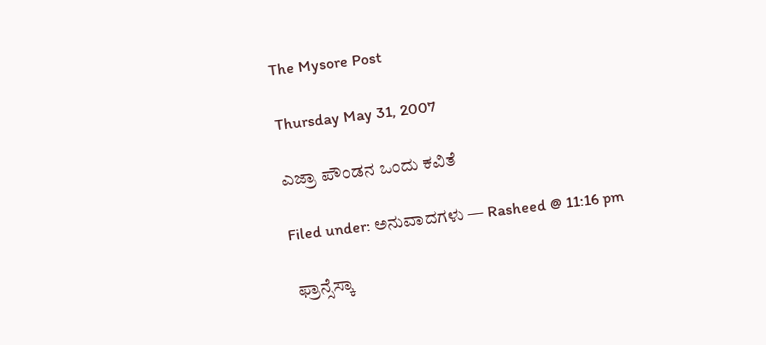The Mysore Post

Thursday May 31, 2007

ಎಜ್ರಾ ಪೌಂಡನ ಒಂದು ಕವಿತೆ

Filed under: ಅನುವಾದಗಳು — Rasheed @ 11:16 pm

 ಫ್ರಾನ್ಸೆಸ್ಕಾ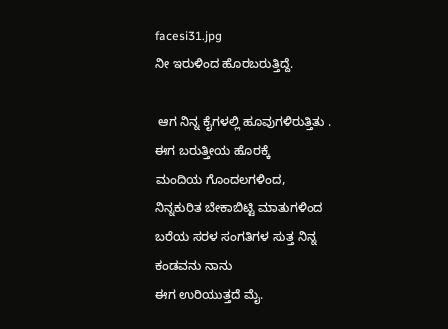facesi31.jpg
ನೀ ಇರುಳಿಂದ ಹೊರಬರುತ್ತಿದ್ದೆ.

 ಆಗ ನಿನ್ನ ಕೈಗಳಲ್ಲಿ ಹೂವುಗಳಿರುತ್ತಿತು .
ಈಗ ಬರುತ್ತೀಯ ಹೊರಕ್ಕೆ
ಮಂದಿಯ ಗೊಂದಲಗಳಿಂದ,
ನಿನ್ನಕುರಿತ ಬೇಕಾಬಿಟ್ಟಿ ಮಾತುಗಳಿಂದ
ಬರೆಯ ಸರಳ ಸಂಗತಿಗಳ ಸುತ್ತ ನಿನ್ನ ಕಂಡವನು ನಾನು
ಈಗ ಉರಿಯುತ್ತದೆ ಮೈ.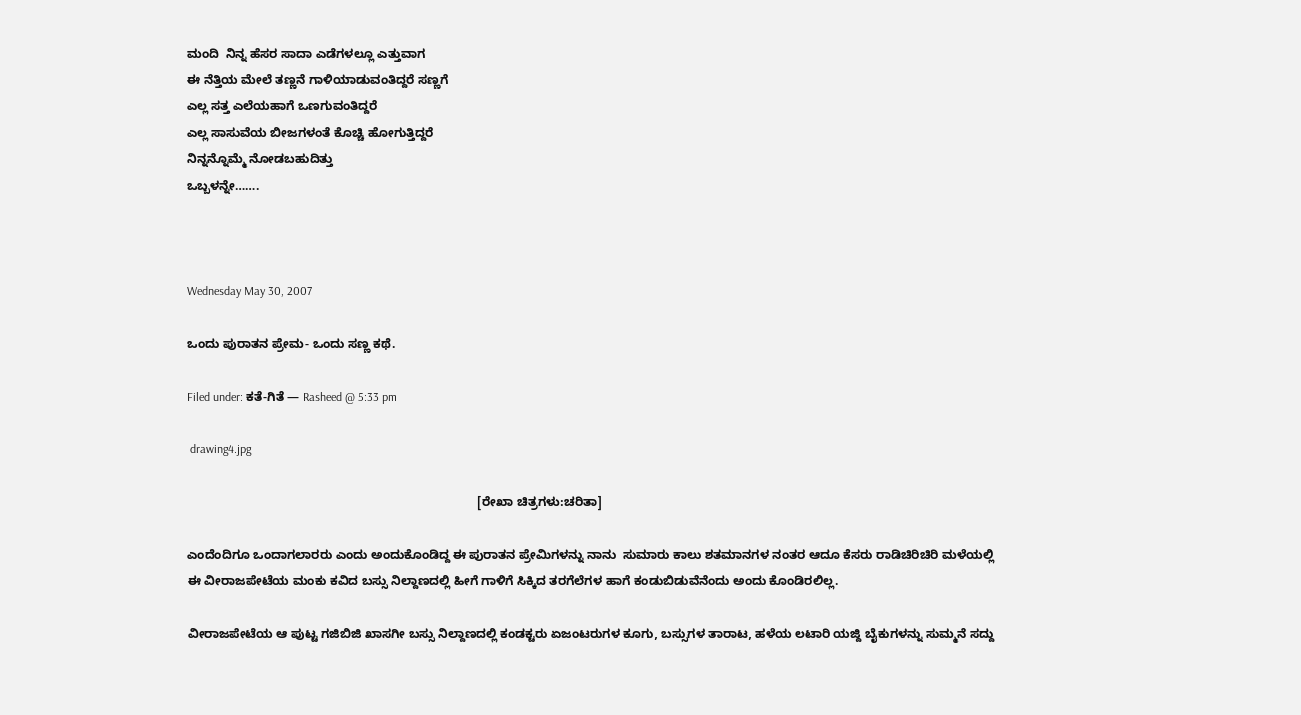ಮಂದಿ  ನಿನ್ನ ಹೆಸರ ಸಾದಾ ಎಡೆಗಳಲ್ಲೂ ಎತ್ತುವಾಗ
ಈ ನೆತ್ತಿಯ ಮೇಲೆ ತಣ್ಣನೆ ಗಾಳಿಯಾಡುವಂತಿದ್ದರೆ ಸಣ್ಣಗೆ
ಎಲ್ಲ ಸತ್ತ ಎಲೆಯಹಾಗೆ ಒಣಗುವಂತಿದ್ದರೆ
ಎಲ್ಲ ಸಾಸುವೆಯ ಬೀಜಗಳಂತೆ ಕೊಚ್ಚಿ ಹೋಗುತ್ತಿದ್ದರೆ
ನಿನ್ನನ್ನೊಮ್ಮೆ ನೋಡಬಹುದಿತ್ತು
ಒಬ್ಬಳನ್ನೇ…….



Wednesday May 30, 2007

ಒಂದು ಪುರಾತನ ಪ್ರೇಮ- ಒಂದು ಸಣ್ಣ ಕಥೆ.

Filed under: ಕತೆ-ಗಿತೆ — Rasheed @ 5:33 pm

 drawing4.jpg

                                                                                    [ರೇಖಾ ಚಿತ್ರಗಳು:ಚರಿತಾ]

ಎಂದೆಂದಿಗೂ ಒಂದಾಗಲಾರರು ಎಂದು ಅಂದುಕೊಂಡಿದ್ದ ಈ ಪುರಾತನ ಪ್ರೇಮಿಗಳನ್ನು ನಾನು  ಸುಮಾರು ಕಾಲು ಶತಮಾನಗಳ ನಂತರ ಆದೂ ಕೆಸರು ರಾಡಿಚಿರಿಚಿರಿ ಮಳೆಯಲ್ಲಿ ಈ ವೀರಾಜಪೇಟೆಯ ಮಂಕು ಕವಿದ ಬಸ್ಸು ನಿಲ್ದಾಣದಲ್ಲಿ ಹೀಗೆ ಗಾಳಿಗೆ ಸಿಕ್ಕಿದ ತರಗೆಲೆಗಳ ಹಾಗೆ ಕಂಡುಬಿಡುವೆನೆಂದು ಅಂದು ಕೊಂಡಿರಲಿಲ್ಲ.

ವೀರಾಜಪೇಟೆಯ ಆ ಪುಟ್ಟ ಗಜಿಬಿಜಿ ಖಾಸಗೀ ಬಸ್ಸು ನಿಲ್ದಾಣದಲ್ಲಿ ಕಂಡಕ್ಟರು ಏಜಂಟರುಗಳ ಕೂಗು, ಬಸ್ಸುಗಳ ತಾರಾಟ, ಹಳೆಯ ಲಟಾರಿ ಯಜ್ದಿ ಬೈಕುಗಳನ್ನು ಸುಮ್ಮನೆ ಸದ್ದು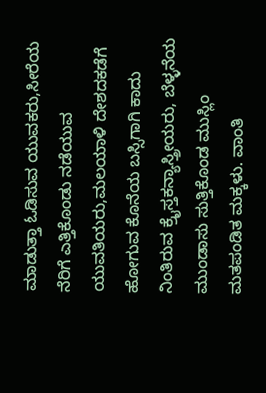ಮಾಡುತ್ತಾ ಓಡಿಸುವ ಯುವಕರು,ಸೀರೆಯ ನೆರಿಗೆ ಎತ್ತಿಕೊಂಡು ನಡೆಯುವ ಯುವತಿಯರು,ಮಲಯಾಳಿ ದೇಶದಕಡೆಗೆ ಹೋಗುವ ಕೊನೆಯ ಬಸ್ಸಿಗಾಗಿ ಕಾದು ನಿಂತಿರುವ ಕ್ರೈಸ್ತಕನ್ಯಾಸ್ತ್ರೀಯರು, ಬೆಳ್ಳನೆಯ ಮುಂಡಾಸು ಸುತ್ತಿಕೊಂಡ ಮುಸ್ಲಿಂ  ಮತಪಂಡಿತ ಮಕ್ಕಳು. ವಾಂತಿ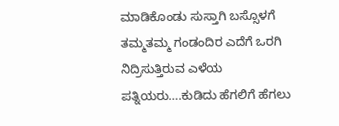ಮಾಡಿಕೊಂಡು ಸುಸ್ತಾಗಿ ಬಸ್ಸೊಳಗೆ ತಮ್ಮತಮ್ಮ ಗಂಡಂದಿರ ಎದೆಗೆ ಒರಗಿ ನಿದ್ರಿಸುತ್ತಿರುವ ಎಳೆಯ ಪತ್ನಿಯರು….ಕುಡಿದು ಹೆಗಲಿಗೆ ಹೆಗಲು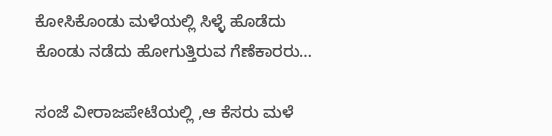ಕೋಸಿಕೊಂಡು ಮಳೆಯಲ್ಲಿ ಸಿಳ್ಳೆ ಹೊಡೆದು ಕೊಂಡು ನಡೆದು ಹೋಗುತ್ತಿರುವ ಗೆಣೆಕಾರರು…

ಸಂಜೆ ವೀರಾಜಪೇಟೆಯಲ್ಲಿ ,ಆ ಕೆಸರು ಮಳೆ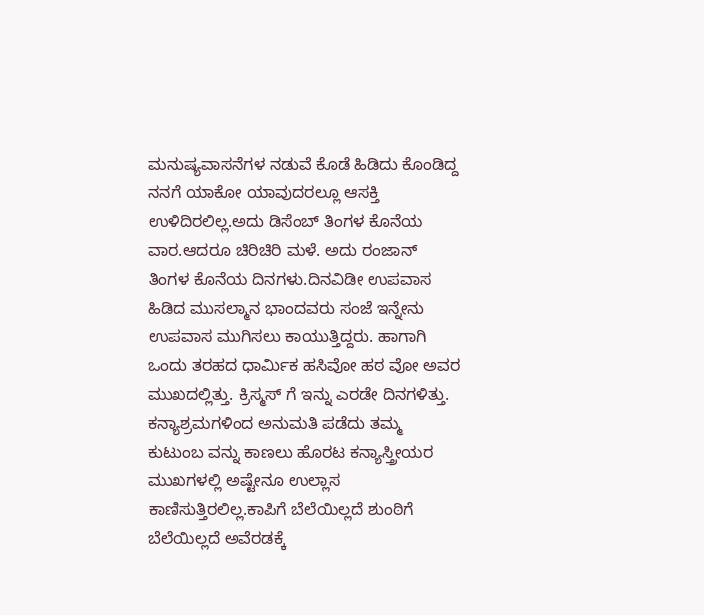ಮನುಷ್ಯವಾಸನೆಗಳ ನಡುವೆ ಕೊಡೆ ಹಿಡಿದು ಕೊಂಡಿದ್ದ ನನಗೆ ಯಾಕೋ ಯಾವುದರಲ್ಲೂ ಆಸಕ್ತಿ ಉಳಿದಿರಲಿಲ್ಲ.ಅದು ಡಿಸೆಂಬ್ ತಿಂಗಳ ಕೊನೆಯ ವಾರ.ಆದರೂ ಚಿರಿಚಿರಿ ಮಳೆ. ಅದು ರಂಜಾನ್  ತಿಂಗಳ ಕೊನೆಯ ದಿನಗಳು.ದಿನವಿಡೀ ಉಪವಾಸ ಹಿಡಿದ ಮುಸಲ್ಮಾನ ಭಾಂದವರು ಸಂಜೆ ಇನ್ನೇನು ಉಪವಾಸ ಮುಗಿಸಲು ಕಾಯುತ್ತಿದ್ದರು. ಹಾಗಾಗಿ ಒಂದು ತರಹದ ಧಾರ್ಮಿಕ ಹಸಿವೋ ಹಠ ವೋ ಅವರ ಮುಖದಲ್ಲಿತ್ತು. ಕ್ರಿಸ್ಮಸ್ ಗೆ ಇನ್ನು ಎರಡೇ ದಿನಗಳಿತ್ತು. ಕನ್ಯಾಶ್ರಮಗಳಿಂದ ಅನುಮತಿ ಪಡೆದು ತಮ್ಮ ಕುಟುಂಬ ವನ್ನು ಕಾಣಲು ಹೊರಟ ಕನ್ಯಾಸ್ತ್ರೀಯರ ಮುಖಗಳಲ್ಲಿ ಅಷ್ಟೇನೂ ಉಲ್ಲಾಸ ಕಾಣಿಸುತ್ತಿರಲಿಲ್ಲ.ಕಾಪಿಗೆ ಬೆಲೆಯಿಲ್ಲದೆ ಶುಂಠಿಗೆ ಬೆಲೆಯಿಲ್ಲದೆ ಅವೆರಡಕ್ಕೆ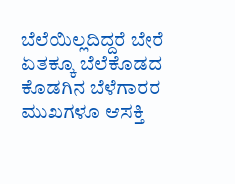ಬೆಲೆಯಿಲ್ಲದಿದ್ದರೆ ಬೇರೆ ಏತಕ್ಕೂ ಬೆಲೆಕೊಡದ ಕೊಡಗಿನ ಬೆಳೆಗಾರರ ಮುಖಗಳೂ ಆಸಕ್ತಿ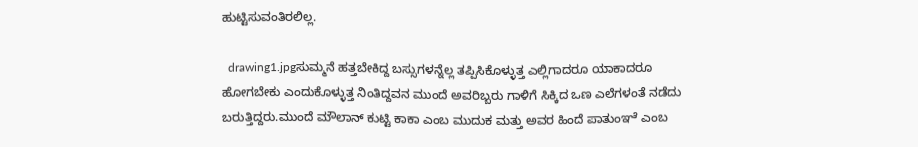ಹುಟ್ಟಿಸುವಂತಿರಲಿಲ್ಲ.

  drawing1.jpgಸುಮ್ಮನೆ ಹತ್ತಬೇಕಿದ್ದ ಬಸ್ಸುಗಳನ್ನೆಲ್ಲ ತಪ್ಪಿಸಿಕೊಳ್ಳುತ್ತ ಎಲ್ಲಿಗಾದರೂ ಯಾಕಾದರೂ ಹೋಗಬೇಕು ಎಂದುಕೊಳ್ಳುತ್ತ ನಿಂತಿದ್ದವನ ಮುಂದೆ ಅವರಿಬ್ಬರು ಗಾಳಿಗೆ ಸಿಕ್ಕಿದ ಒಣ ಎಲೆಗಳಂತೆ ನಡೆದು ಬರುತ್ತಿದ್ದರು.ಮುಂದೆ ಮೌಲಾನ್ ಕುಟ್ಟಿ ಕಾಕಾ ಎಂಬ ಮುದುಕ ಮತ್ತು ಅವರ ಹಿಂದೆ ಪಾತುಂಞೆ ಎಂಬ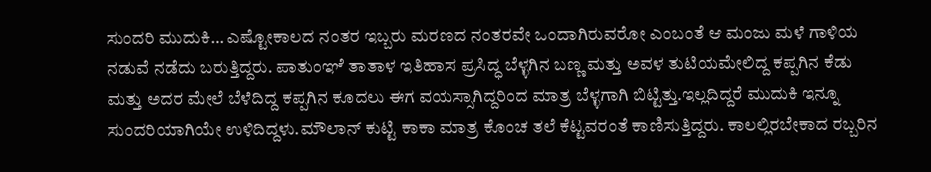ಸುಂದರಿ ಮುದುಕಿ… ಎಷ್ಟೋಕಾಲದ ನಂತರ ಇಬ್ಬರು ಮರಣದ ನಂತರವೇ ಒಂದಾಗಿರುವರೋ ಎಂಬಂತೆ ಆ ಮಂಜು ಮಳೆ ಗಾಳಿಯ ನಡುವೆ ನಡೆದು ಬರುತ್ತಿದ್ದರು. ಪಾತುಂಞೆ ತಾತಾಳ ಇತಿಹಾಸ ಪ್ರಸಿದ್ಧ ಬೆಳ್ಳಗಿನ ಬಣ್ಣ ಮತ್ತು ಅವಳ ತುಟಿಯಮೇಲಿದ್ದ ಕಪ್ಪಗಿನ ಕೆಡು ಮತ್ತು ಅದರ ಮೇಲೆ ಬೆಳೆದಿದ್ದ ಕಪ್ಪಗಿನ ಕೂದಲು ಈಗ ವಯಸ್ಸಾಗಿದ್ದರಿಂದ ಮಾತ್ರ ಬೆಳ್ಳಗಾಗಿ ಬಿಟ್ಟಿತ್ತು.ಇಲ್ಲದಿದ್ದರೆ ಮುದುಕಿ ಇನ್ನೂ ಸುಂದರಿಯಾಗಿಯೇ ಉಳಿದಿದ್ದಳು.ಮೌಲಾನ್ ಕುಟ್ಟಿ ಕಾಕಾ ಮಾತ್ರ ಕೊಂಚ ತಲೆ ಕೆಟ್ಟವರಂತೆ ಕಾಣಿಸುತ್ತಿದ್ದರು. ಕಾಲಲ್ಲಿರಬೇಕಾದ ರಬ್ಬರಿನ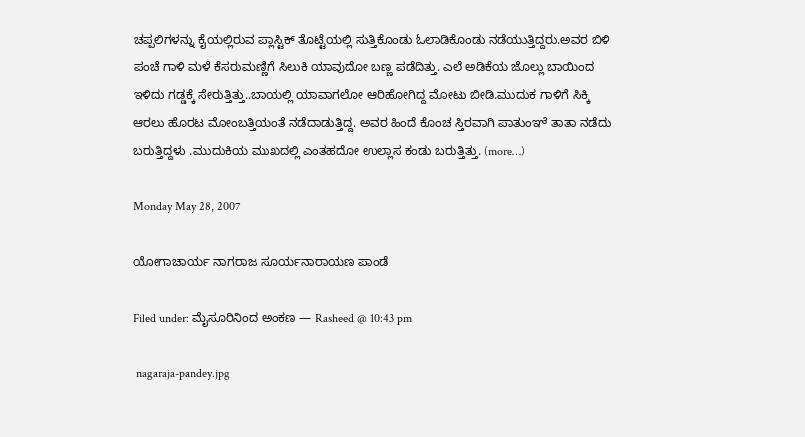ಚಪ್ಪಲಿಗಳನ್ನು ಕೈಯಲ್ಲಿರುವ ಪ್ಲಾಸ್ಟಿಕ್ ತೊಟ್ಟೆಯಲ್ಲಿ ಸುತ್ತಿಕೊಂಡು ಓಲಾಡಿಕೊಂಡು ನಡೆಯುತ್ತಿದ್ದರು.ಅವರ ಬಿಳಿ ಪಂಚೆ ಗಾಳಿ ಮಳೆ ಕೆಸರುಮಣ್ಣಿಗೆ ಸಿಲುಕಿ ಯಾವುದೋ ಬಣ್ಣ ಪಡೆದಿತ್ತು. ಎಲೆ ಅಡಿಕೆಯ ಜೊಲ್ಲು ಬಾಯಿಂದ ಇಳಿದು ಗಡ್ಡಕ್ಕೆ ಸೇರುತ್ತಿತ್ತು..ಬಾಯಲ್ಲಿ ಯಾವಾಗಲೋ ಆರಿಹೋಗಿದ್ದ ಮೋಟು ಬೀಡಿ.ಮುದುಕ ಗಾಳಿಗೆ ಸಿಕ್ಕಿ ಆರಲು ಹೊರಟ ಮೋಂಬತ್ತಿಯಂತೆ ನಡೆದಾಡುತ್ತಿದ್ದ. ಅವರ ಹಿಂದೆ ಕೊಂಚ ಸ್ತಿರವಾಗಿ ಪಾತುಂಞೆ ತಾತಾ ನಡೆದು ಬರುತ್ತಿದ್ದಳು .ಮುದುಕಿಯ ಮುಖದಲ್ಲಿ ಎಂತಹದೋ ಉಲ್ಲಾಸ ಕಂಡು ಬರುತ್ತಿತ್ತು. (more…)

Monday May 28, 2007

ಯೋಗಾಚಾರ್ಯ ನಾಗರಾಜ ಸೂರ್ಯನಾರಾಯಣ ಪಾಂಡೆ

Filed under: ಮೈಸೂರಿನಿಂದ ಅಂಕಣ — Rasheed @ 10:43 pm

 nagaraja-pandey.jpg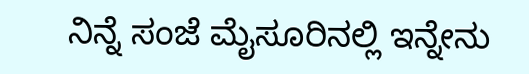ನಿನ್ನೆ ಸಂಜೆ ಮೈಸೂರಿನಲ್ಲಿ ಇನ್ನೇನು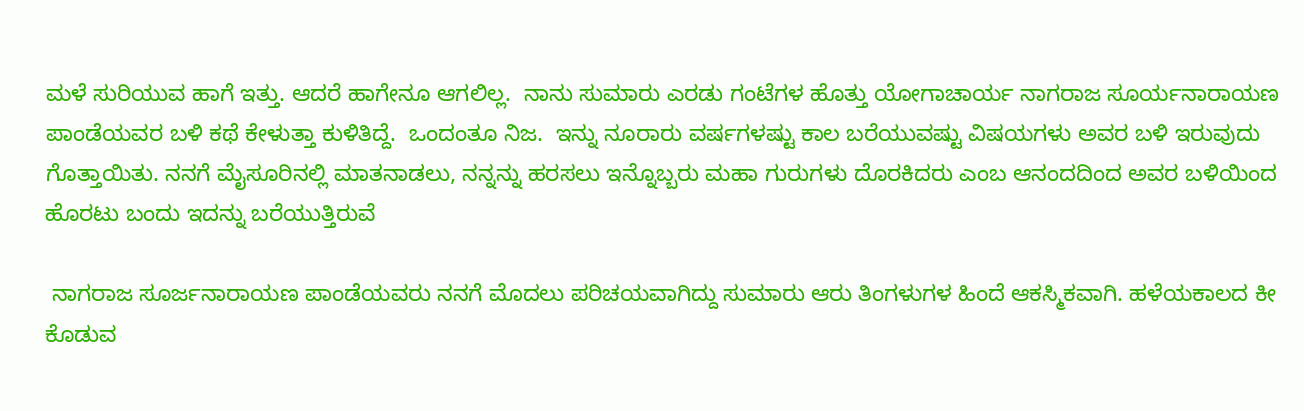ಮಳೆ ಸುರಿಯುವ ಹಾಗೆ ಇತ್ತು. ಆದರೆ ಹಾಗೇನೂ ಆಗಲಿಲ್ಲ.  ನಾನು ಸುಮಾರು ಎರಡು ಗಂಟೆಗಳ ಹೊತ್ತು ಯೋಗಾಚಾರ್ಯ ನಾಗರಾಜ ಸೂರ್ಯನಾರಾಯಣ ಪಾಂಡೆಯವರ ಬಳಿ ಕಥೆ ಕೇಳುತ್ತಾ ಕುಳಿತಿದ್ದೆ.  ಒಂದಂತೂ ನಿಜ.  ಇನ್ನು ನೂರಾರು ವರ್ಷಗಳಷ್ಟು ಕಾಲ ಬರೆಯುವಷ್ಟು ವಿಷಯಗಳು ಅವರ ಬಳಿ ಇರುವುದು ಗೊತ್ತಾಯಿತು. ನನಗೆ ಮೈಸೂರಿನಲ್ಲಿ ಮಾತನಾಡಲು, ನನ್ನನ್ನು ಹರಸಲು ಇನ್ನೊಬ್ಬರು ಮಹಾ ಗುರುಗಳು ದೊರಕಿದರು ಎಂಬ ಆನಂದದಿಂದ ಅವರ ಬಳಿಯಿಂದ ಹೊರಟು ಬಂದು ಇದನ್ನು ಬರೆಯುತ್ತಿರುವೆ

 ನಾಗರಾಜ ಸೂರ್ಜನಾರಾಯಣ ಪಾಂಡೆಯವರು ನನಗೆ ಮೊದಲು ಪರಿಚಯವಾಗಿದ್ದು ಸುಮಾರು ಆರು ತಿಂಗಳುಗಳ ಹಿಂದೆ ಆಕಸ್ಮಿಕವಾಗಿ. ಹಳೆಯಕಾಲದ ಕೀ ಕೊಡುವ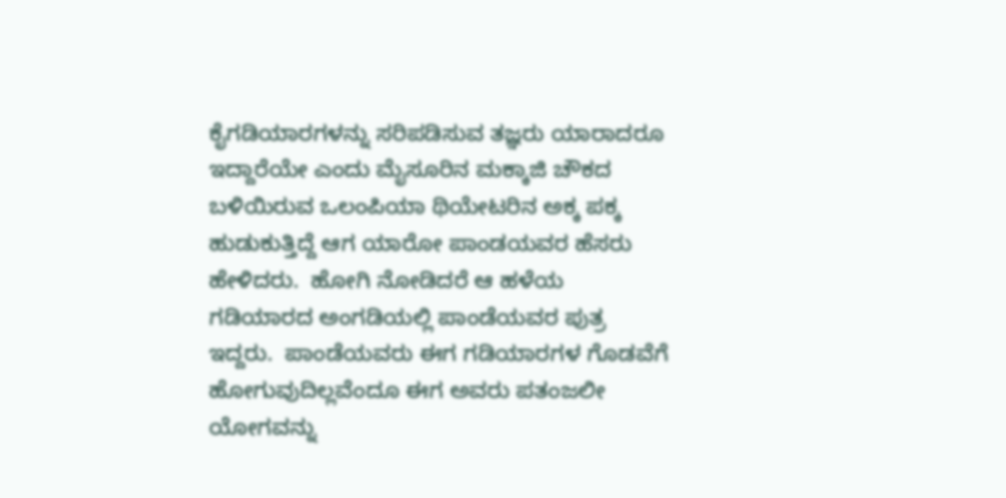ಕೈಗಡಿಯಾರಗಳನ್ನು ಸರಿಪಡಿಸುವ ತಜ್ಞರು ಯಾರಾದರೂ ಇದ್ದಾರೆಯೇ ಎಂದು ಮೈಸೂರಿನ ಮಕ್ಕಾಜಿ ಚೌಕದ ಬಳಿಯಿರುವ ಒಲಂಪಿಯಾ ಥಿಯೇಟರಿನ ಅಕ್ಕ ಪಕ್ಕ ಹುಡುಕುತ್ತಿದ್ದೆ ಆಗ ಯಾರೋ ಪಾಂಡಯವರ ಹೆಸರು ಹೇಳಿದರು.  ಹೋಗಿ ನೋಡಿದರೆ ಆ ಹಳೆಯ ಗಡಿಯಾರದ ಅಂಗಡಿಯಲ್ಲಿ ಪಾಂಡೆಯವರ ಪುತ್ರ ಇದ್ದರು.  ಪಾಂಡೆಯವರು ಈಗ ಗಡಿಯಾರಗಳ ಗೊಡವೆಗೆ ಹೋಗುವುದಿಲ್ಲವೆಂದೂ ಈಗ ಅವರು ಪತಂಜಲೀ ಯೋಗವನ್ನು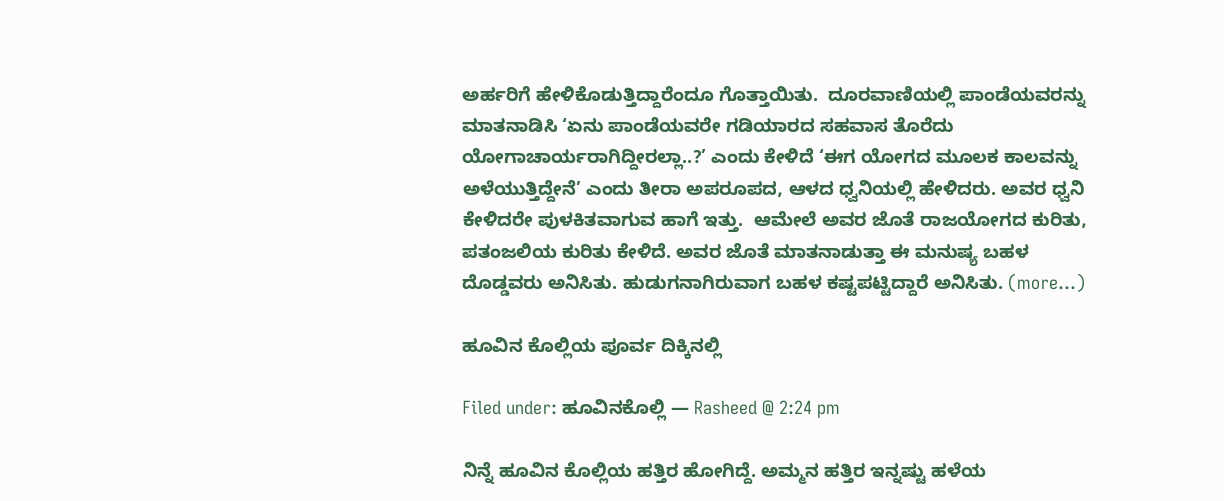ಅರ್ಹರಿಗೆ ಹೇಳಿಕೊಡುತ್ತಿದ್ದಾರೆಂದೂ ಗೊತ್ತಾಯಿತು.  ದೂರವಾಣಿಯಲ್ಲಿ ಪಾಂಡೆಯವರನ್ನು ಮಾತನಾಡಿಸಿ ‘ಏನು ಪಾಂಡೆಯವರೇ ಗಡಿಯಾರದ ಸಹವಾಸ ತೊರೆದು ಯೋಗಾಚಾರ್ಯರಾಗಿದ್ದೀರಲ್ಲಾ..?’ ಎಂದು ಕೇಳಿದೆ ‘ಈಗ ಯೋಗದ ಮೂಲಕ ಕಾಲವನ್ನು ಅಳೆಯುತ್ತಿದ್ದೇನೆ’ ಎಂದು ತೀರಾ ಅಪರೂಪದ, ಆಳದ ಧ್ವನಿಯಲ್ಲಿ ಹೇಳಿದರು. ಅವರ ಧ್ವನಿ ಕೇಳಿದರೇ ಪುಳಕಿತವಾಗುವ ಹಾಗೆ ಇತ್ತು.  ಆಮೇಲೆ ಅವರ ಜೊತೆ ರಾಜಯೋಗದ ಕುರಿತು, ಪತಂಜಲಿಯ ಕುರಿತು ಕೇಳಿದೆ. ಅವರ ಜೊತೆ ಮಾತನಾಡುತ್ತಾ ಈ ಮನುಷ್ಯ ಬಹಳ ದೊಡ್ಡವರು ಅನಿಸಿತು. ಹುಡುಗನಾಗಿರುವಾಗ ಬಹಳ ಕಷ್ಟಪಟ್ಟಿದ್ದಾರೆ ಅನಿಸಿತು. (more…)

ಹೂವಿನ ಕೊಲ್ಲಿಯ ಪೂರ್ವ ದಿಕ್ಕಿನಲ್ಲಿ

Filed under: ಹೂವಿನಕೊಲ್ಲಿ — Rasheed @ 2:24 pm

ನಿನ್ನೆ ಹೂವಿನ ಕೊಲ್ಲಿಯ ಹತ್ತಿರ ಹೋಗಿದ್ದೆ. ಅಮ್ಮನ ಹತ್ತಿರ ಇನ್ನಷ್ಟು ಹಳೆಯ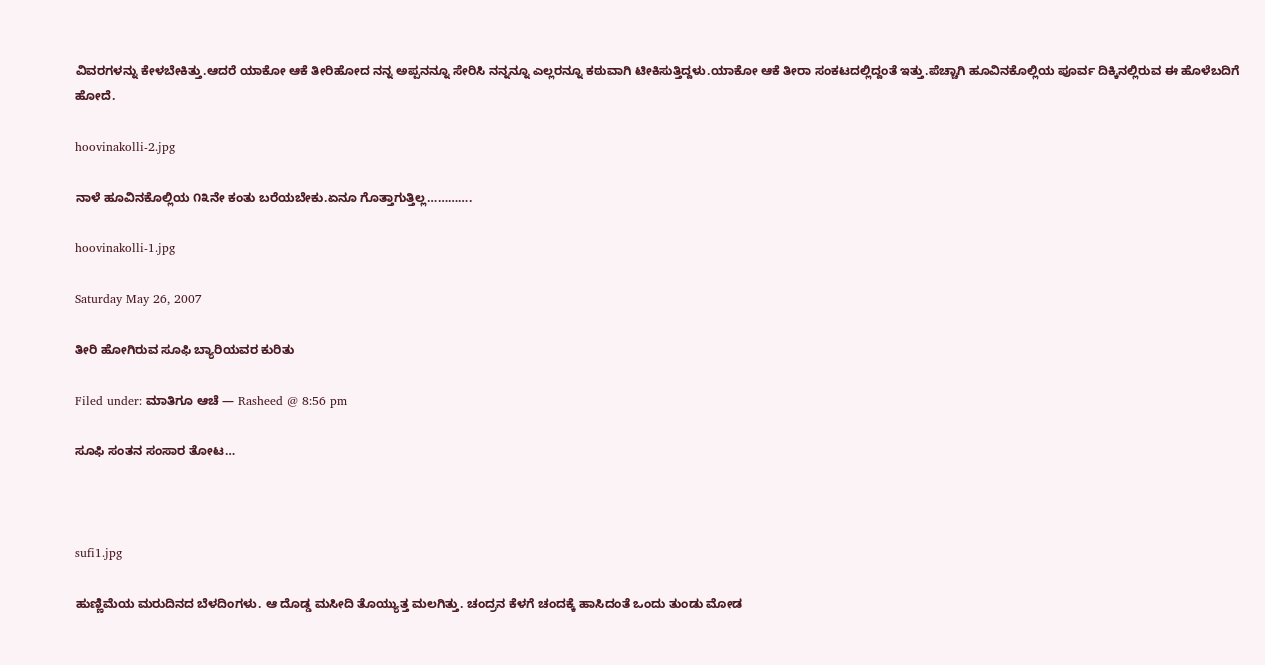ವಿವರಗಳನ್ನು ಕೇಳಬೇಕಿತ್ತು.ಆದರೆ ಯಾಕೋ ಆಕೆ ತೀರಿಹೋದ ನನ್ನ ಅಪ್ಪನನ್ನೂ ಸೇರಿಸಿ ನನ್ನನ್ನೂ ಎಲ್ಲರನ್ನೂ ಕಠುವಾಗಿ ಟೀಕಿಸುತ್ತಿದ್ದಳು.ಯಾಕೋ ಆಕೆ ತೀರಾ ಸಂಕಟದಲ್ಲಿದ್ದಂತೆ ಇತ್ತು.ಪೆಚ್ಚಾಗಿ ಹೂವಿನಕೊಲ್ಲಿಯ ಪೂರ್ವ ದಿಕ್ಕಿನಲ್ಲಿರುವ ಈ ಹೊಳೆಬದಿಗೆ ಹೋದೆ.

hoovinakolli-2.jpg

ನಾಳೆ ಹೂವಿನಕೊಲ್ಲಿಯ ೧೩ನೇ ಕಂತು ಬರೆಯಬೇಕು.ಏನೂ ಗೊತ್ತಾಗುತ್ತಿಲ್ಲ………….

hoovinakolli-1.jpg

Saturday May 26, 2007

ತೀರಿ ಹೋಗಿರುವ ಸೂಫಿ ಬ್ಯಾರಿಯವರ ಕುರಿತು

Filed under: ಮಾತಿಗೂ ಆಚೆ — Rasheed @ 8:56 pm

ಸೂಫಿ ಸಂತನ ಸಂಸಾರ ತೋಟ…



sufi1.jpg

ಹುಣ್ಣಿಮೆಯ ಮರುದಿನದ ಬೆಳದಿಂಗಳು. ಆ ದೊಡ್ಡ ಮಸೀದಿ ತೊಯ್ಯುತ್ತ ಮಲಗಿತ್ತು. ಚಂದ್ರನ ಕೆಳಗೆ ಚಂದಕ್ಕೆ ಹಾಸಿದಂತೆ ಒಂದು ತುಂಡು ಮೋಡ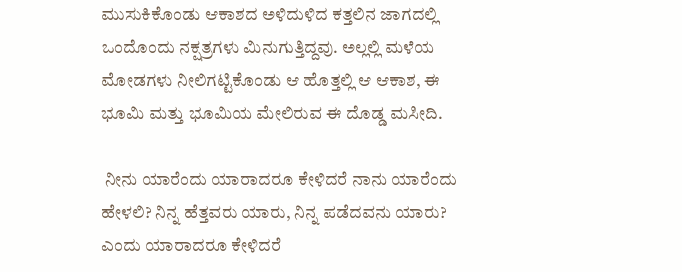ಮುಸುಕಿಕೊಂಡು ಆಕಾಶದ ಅಳಿದುಳಿದ ಕತ್ತಲಿನ ಜಾಗದಲ್ಲಿ ಒಂದೊಂದು ನಕ್ಷತ್ರಗಳು ಮಿನುಗುತ್ತಿದ್ದವು. ಅಲ್ಲಲ್ಲಿ ಮಳೆಯ ಮೋಡಗಳು ನೀಲಿಗಟ್ಟಿಕೊಂಡು ಆ ಹೊತ್ತಲ್ಲಿ ಆ ಆಕಾಶ, ಈ ಭೂಮಿ ಮತ್ತು ಭೂಮಿಯ ಮೇಲಿರುವ ಈ ದೊಡ್ಡ ಮಸೀದಿ.

 ನೀನು ಯಾರೆಂದು ಯಾರಾದರೂ ಕೇಳಿದರೆ ನಾನು ಯಾರೆಂದು ಹೇಳಲಿ? ನಿನ್ನ ಹೆತ್ತವರು ಯಾರು, ನಿನ್ನ ಪಡೆದವನು ಯಾರು? ಎಂದು ಯಾರಾದರೂ ಕೇಳಿದರೆ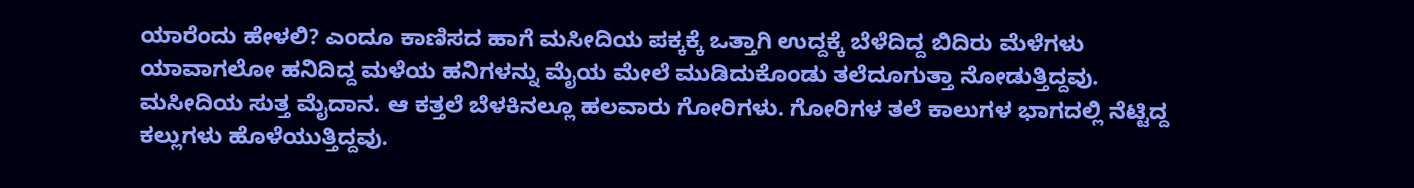ಯಾರೆಂದು ಹೇಳಲಿ? ಎಂದೂ ಕಾಣಿಸದ ಹಾಗೆ ಮಸೀದಿಯ ಪಕ್ಕಕ್ಕೆ ಒತ್ತಾಗಿ ಉದ್ದಕ್ಕೆ ಬೆಳೆದಿದ್ದ ಬಿದಿರು ಮೆಳೆಗಳು ಯಾವಾಗಲೋ ಹನಿದಿದ್ದ ಮಳೆಯ ಹನಿಗಳನ್ನು ಮೈಯ ಮೇಲೆ ಮುಡಿದುಕೊಂಡು ತಲೆದೂಗುತ್ತಾ ನೋಡುತ್ತಿದ್ದವು. ಮಸೀದಿಯ ಸುತ್ತ ಮೈದಾನ. ಆ ಕತ್ತಲೆ ಬೆಳಕಿನಲ್ಲೂ ಹಲವಾರು ಗೋರಿಗಳು. ಗೋರಿಗಳ ತಲೆ ಕಾಲುಗಳ ಭಾಗದಲ್ಲಿ ನೆಟ್ಟಿದ್ದ ಕಲ್ಲುಗಳು ಹೊಳೆಯುತ್ತಿದ್ದವು.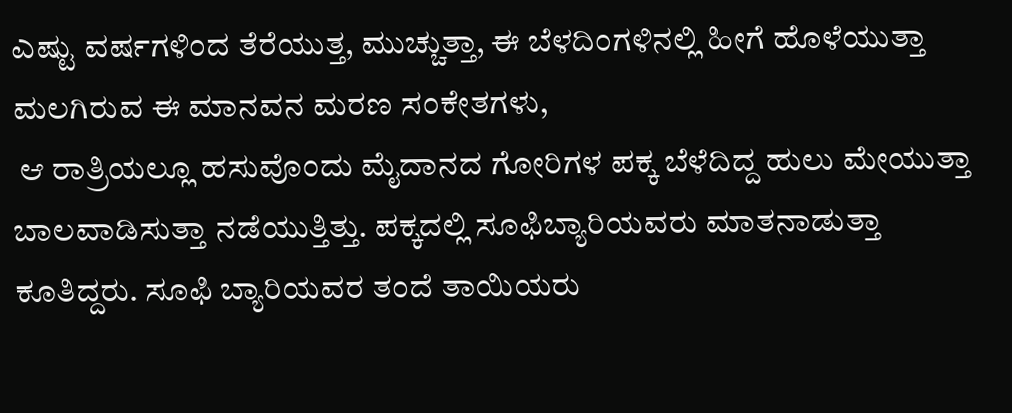ಎಷ್ಟು ವರ್ಷಗಳಿಂದ ತೆರೆಯುತ್ತ, ಮುಚ್ಚುತ್ತಾ, ಈ ಬೆಳದಿಂಗಳಿನಲ್ಲಿ ಹೀಗೆ ಹೊಳೆಯುತ್ತಾ ಮಲಗಿರುವ ಈ ಮಾನವನ ಮರಣ ಸಂಕೇತಗಳು,
 ಆ ರಾತ್ರಿಯಲ್ಲೂ ಹಸುವೊಂದು ಮೈದಾನದ ಗೋರಿಗಳ ಪಕ್ಕ ಬೆಳೆದಿದ್ದ ಹುಲು ಮೇಯುತ್ತಾ ಬಾಲವಾಡಿಸುತ್ತಾ ನಡೆಯುತ್ತಿತ್ತು. ಪಕ್ಕದಲ್ಲಿ ಸೂಫಿಬ್ಯಾರಿಯವರು ಮಾತನಾಡುತ್ತಾ ಕೂತಿದ್ದರು. ಸೂಫಿ ಬ್ಯಾರಿಯವರ ತಂದೆ ತಾಯಿಯರು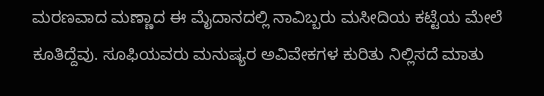ಮರಣವಾದ ಮಣ್ಣಾದ ಈ ಮೈದಾನದಲ್ಲಿ ನಾವಿಬ್ಬರು ಮಸೀದಿಯ ಕಟ್ಟೆಯ ಮೇಲೆ ಕೂತಿದ್ದೆವು. ಸೂಫಿಯವರು ಮನುಷ್ಯರ ಅವಿವೇಕಗಳ ಕುರಿತು ನಿಲ್ಲಿಸದೆ ಮಾತು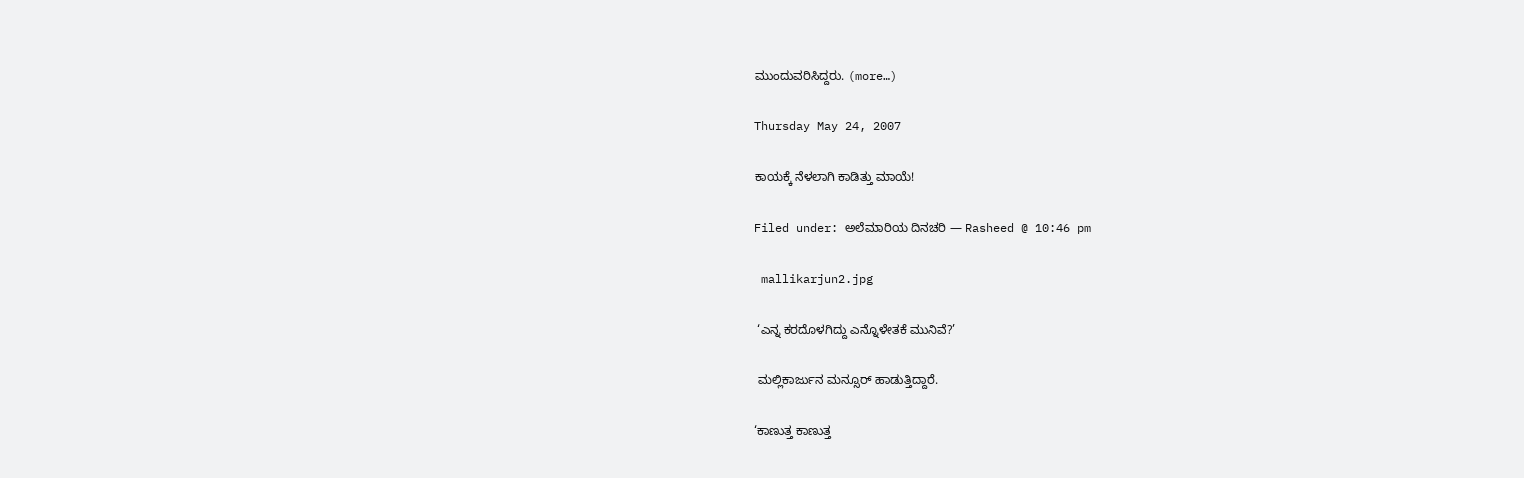ಮುಂದುವರಿಸಿದ್ದರು. (more…)

Thursday May 24, 2007

ಕಾಯಕ್ಕೆ ನೆಳಲಾಗಿ ಕಾಡಿತ್ತು ಮಾಯೆ!

Filed under: ಅಲೆಮಾರಿಯ ದಿನಚರಿ — Rasheed @ 10:46 pm

 mallikarjun2.jpg

 ‘ಎನ್ನ ಕರದೊಳಗಿದ್ದು ಎನ್ನೊಳೇತಕೆ ಮುನಿವೆ?’

 ಮಲ್ಲಿಕಾರ್ಜುನ ಮನ್ಸೂರ್ ಹಾಡುತ್ತಿದ್ದಾರೆ.

‘ಕಾಣುತ್ತ ಕಾಣುತ್ತ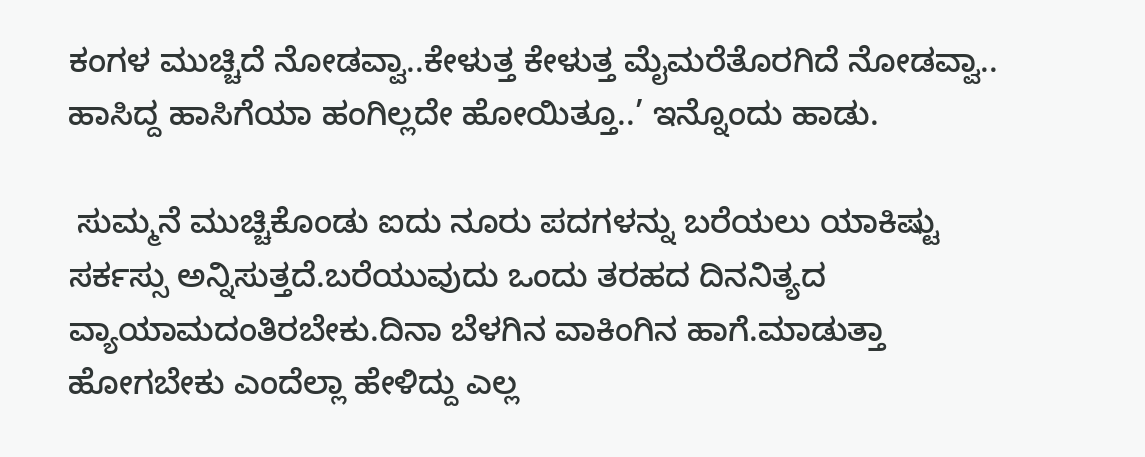ಕಂಗಳ ಮುಚ್ಚಿದೆ ನೋಡವ್ವಾ..ಕೇಳುತ್ತ ಕೇಳುತ್ತ ಮೈಮರೆತೊರಗಿದೆ ನೋಡವ್ವಾ.. ಹಾಸಿದ್ದ ಹಾಸಿಗೆಯಾ ಹಂಗಿಲ್ಲದೇ ಹೋಯಿತ್ತೂ..’ ಇನ್ನೊಂದು ಹಾಡು.

 ಸುಮ್ಮನೆ ಮುಚ್ಚಿಕೊಂಡು ಐದು ನೂರು ಪದಗಳನ್ನು ಬರೆಯಲು ಯಾಕಿಷ್ಟು ಸರ್ಕಸ್ಸು ಅನ್ನಿಸುತ್ತದೆ.ಬರೆಯುವುದು ಒಂದು ತರಹದ ದಿನನಿತ್ಯದ ವ್ಯಾಯಾಮದಂತಿರಬೇಕು.ದಿನಾ ಬೆಳಗಿನ ವಾಕಿಂಗಿನ ಹಾಗೆ.ಮಾಡುತ್ತಾ ಹೋಗಬೇಕು ಎಂದೆಲ್ಲಾ ಹೇಳಿದ್ದು ಎಲ್ಲ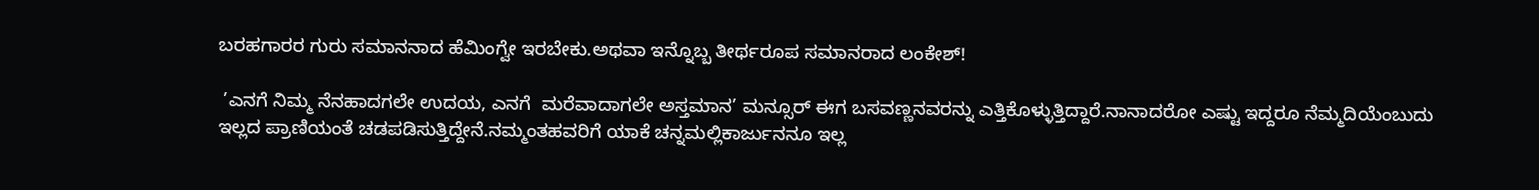ಬರಹಗಾರರ ಗುರು ಸಮಾನನಾದ ಹೆಮಿಂಗ್ವೇ ಇರಬೇಕು.ಅಥವಾ ಇನ್ನೊಬ್ಬ ತೀರ್ಥರೂಪ ಸಮಾನರಾದ ಲಂಕೇಶ್!

 ’ಎನಗೆ ನಿಮ್ಮ ನೆನಹಾದಗಲೇ ಉದಯ, ಎನಗೆ  ಮರೆವಾದಾಗಲೇ ಅಸ್ತಮಾನ’ ಮನ್ಸೂರ್ ಈಗ ಬಸವಣ್ಣನವರನ್ನು ಎತ್ತಿಕೊಳ್ಳುತ್ತಿದ್ದಾರೆ.ನಾನಾದರೋ ಎಷ್ಟು ಇದ್ದರೂ ನೆಮ್ಮದಿಯೆಂಬುದು ಇಲ್ಲದ ಪ್ರಾಣಿಯಂತೆ ಚಡಪಡಿಸುತ್ತಿದ್ದೇನೆ.ನಮ್ಮಂತಹವರಿಗೆ ಯಾಕೆ ಚನ್ನಮಲ್ಲಿಕಾರ್ಜುನನೂ ಇಲ್ಲ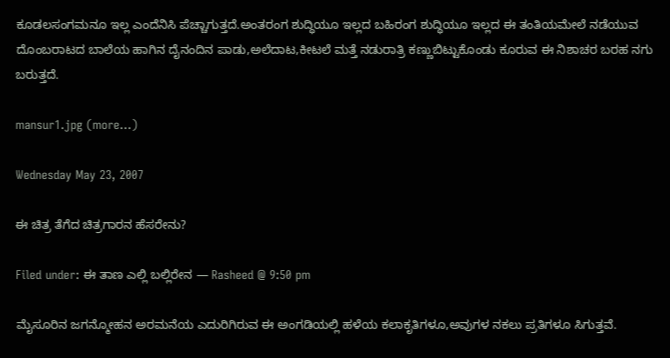ಕೂಡಲಸಂಗಮನೂ ಇಲ್ಲ ಎಂದೆನಿಸಿ ಪೆಚ್ಚಾಗುತ್ತದೆ.ಅಂತರಂಗ ಶುದ್ಧಿಯೂ ಇಲ್ಲದ ಬಹಿರಂಗ ಶುದ್ಧಿಯೂ ಇಲ್ಲದ ಈ ತಂತಿಯಮೇಲೆ ನಡೆಯುವ ದೊಂಬರಾಟದ ಬಾಲೆಯ ಹಾಗಿನ ದೈನಂದಿನ ಪಾಡು,ಅಲೆದಾಟ,ಕೀಟಲೆ ಮತ್ತೆ ನಡುರಾತ್ರಿ ಕಣ್ಣುಬಿಟ್ಟುಕೊಂಡು ಕೂರುವ ಈ ನಿಶಾಚರ ಬರಹ ನಗು ಬರುತ್ತದೆ.

mansur1.jpg (more…)

Wednesday May 23, 2007

ಈ ಚಿತ್ರ ತೆಗೆದ ಚಿತ್ರಗಾರನ ಹೆಸರೇನು?

Filed under: ಈ ತಾಣ ಎಲ್ಲಿ ಬಲ್ಲಿರೇನ — Rasheed @ 9:50 pm

ಮೈಸೂರಿನ ಜಗನ್ಮೋಹನ ಅರಮನೆಯ ಎದುರಿಗಿರುವ ಈ ಅಂಗಡಿಯಲ್ಲಿ ಹಳೆಯ ಕಲಾಕೃತಿಗಳೂ,ಅವುಗಳ ನಕಲು ಪ್ರತಿಗಳೂ ಸಿಗುತ್ತವೆ.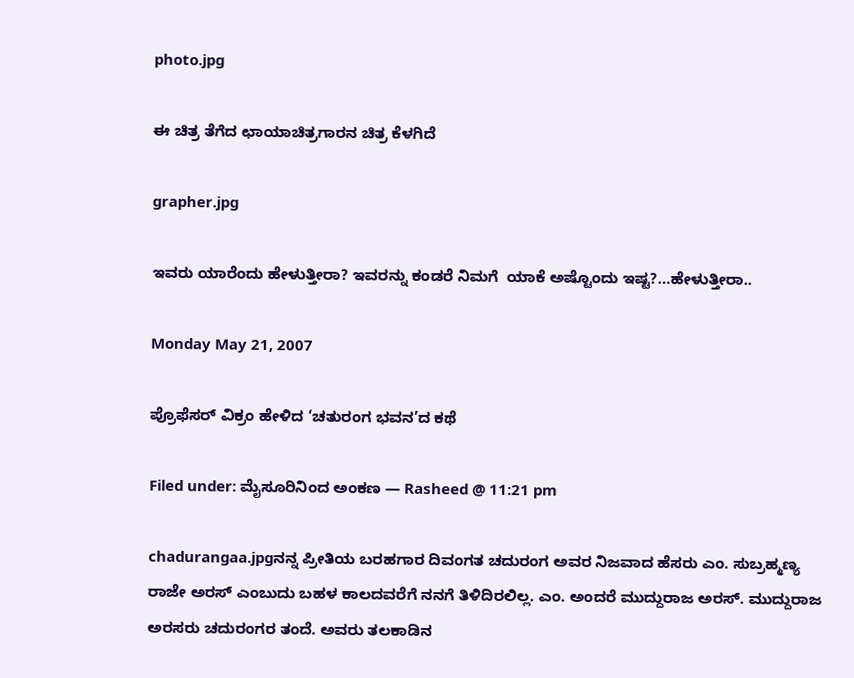photo.jpg

ಈ ಚಿತ್ರ ತೆಗೆದ ಛಾಯಾಚಿತ್ರಗಾರನ ಚಿತ್ರ ಕೆಳಗಿದೆ

grapher.jpg

ಇವರು ಯಾರೆಂದು ಹೇಳುತ್ತೀರಾ? ಇವರನ್ನು ಕಂಡರೆ ನಿಮಗೆ  ಯಾಕೆ ಅಷ್ಟೊಂದು ಇಷ್ಟ?…ಹೇಳುತ್ತೀರಾ..

Monday May 21, 2007

ಪ್ರೊಫೆಸರ್ ವಿಕ್ರಂ ಹೇಳಿದ ‘ಚತುರಂಗ ಭವನ’ದ ಕಥೆ

Filed under: ಮೈಸೂರಿನಿಂದ ಅಂಕಣ — Rasheed @ 11:21 pm

chadurangaa.jpgನನ್ನ ಪ್ರೀತಿಯ ಬರಹಗಾರ ದಿವಂಗತ ಚದುರಂಗ ಅವರ ನಿಜವಾದ ಹೆಸರು ಎಂ. ಸುಬ್ರಹ್ಮಣ್ಯ ರಾಜೇ ಅರಸ್ ಎಂಬುದು ಬಹಳ ಕಾಲದವರೆಗೆ ನನಗೆ ತಿಳಿದಿರಲಿಲ್ಲ. ಎಂ. ಅಂದರೆ ಮುದ್ದುರಾಜ ಅರಸ್. ಮುದ್ದುರಾಜ ಅರಸರು ಚದುರಂಗರ ತಂದೆ. ಅವರು ತಲಕಾಡಿನ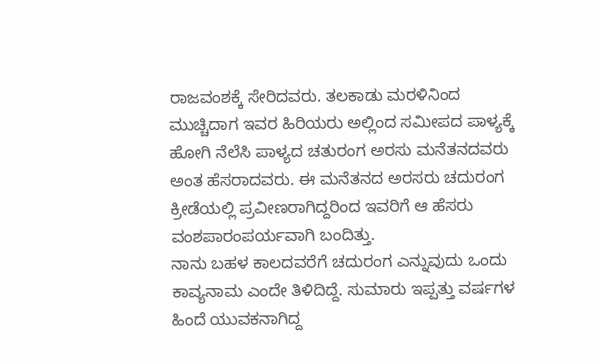ರಾಜವಂಶಕ್ಕೆ ಸೇರಿದವರು. ತಲಕಾಡು ಮರಳಿನಿಂದ ಮುಚ್ಚಿದಾಗ ಇವರ ಹಿರಿಯರು ಅಲ್ಲಿಂದ ಸಮೀಪದ ಪಾಳ್ಯಕ್ಕೆ ಹೋಗಿ ನೆಲೆಸಿ ಪಾಳ್ಯದ ಚತುರಂಗ ಅರಸು ಮನೆತನದವರು ಅಂತ ಹೆಸರಾದವರು. ಈ ಮನೆತನದ ಅರಸರು ಚದುರಂಗ ಕ್ರೀಡೆಯಲ್ಲಿ ಪ್ರವೀಣರಾಗಿದ್ದರಿಂದ ಇವರಿಗೆ ಆ ಹೆಸರು ವಂಶಪಾರಂಪರ್ಯವಾಗಿ ಬಂದಿತ್ತು.
ನಾನು ಬಹಳ ಕಾಲದವರೆಗೆ ಚದುರಂಗ ಎನ್ನುವುದು ಒಂದು ಕಾವ್ಯನಾಮ ಎಂದೇ ತಿಳಿದಿದ್ದೆ. ಸುಮಾರು ಇಪ್ಪತ್ತು ವರ್ಷಗಳ ಹಿಂದೆ ಯುವಕನಾಗಿದ್ದ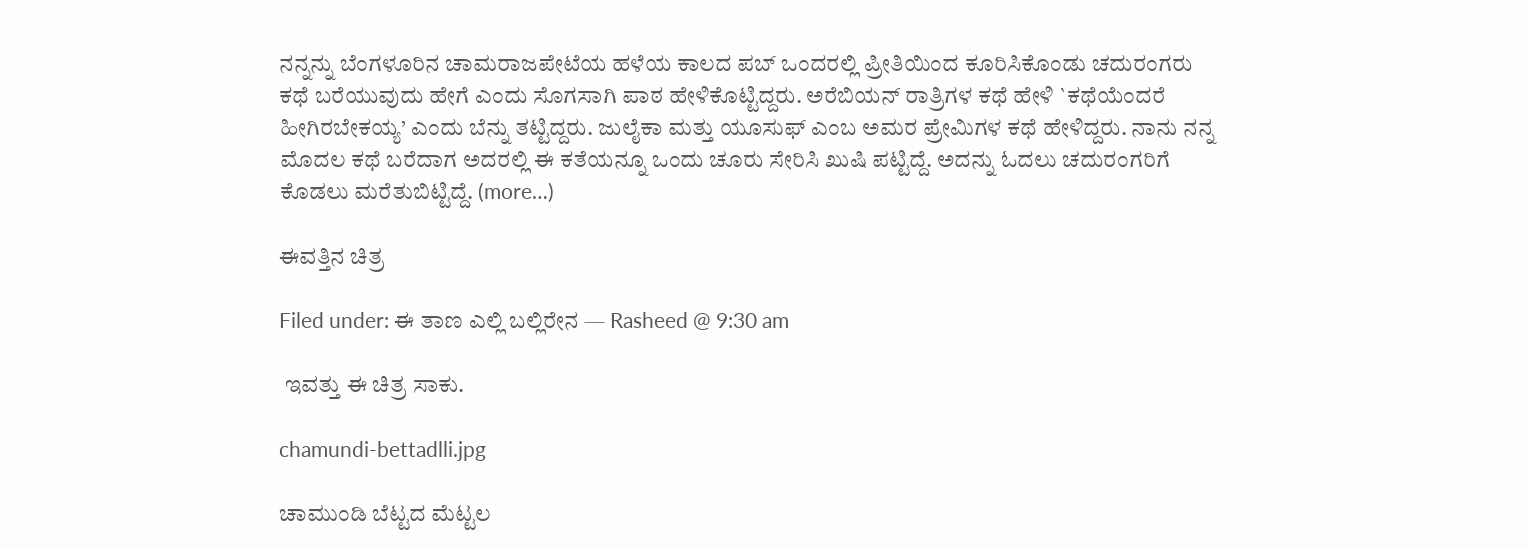ನನ್ನನ್ನು ಬೆಂಗಳೂರಿನ ಚಾಮರಾಜಪೇಟೆಯ ಹಳೆಯ ಕಾಲದ ಪಬ್ ಒಂದರಲ್ಲಿ ಪ್ರೀತಿಯಿಂದ ಕೂರಿಸಿಕೊಂಡು ಚದುರಂಗರು ಕಥೆ ಬರೆಯುವುದು ಹೇಗೆ ಎಂದು ಸೊಗಸಾಗಿ ಪಾಠ ಹೇಳಿಕೊಟ್ಟಿದ್ದರು. ಅರೆಬಿಯನ್ ರಾತ್ರಿಗಳ ಕಥೆ ಹೇಳಿ `ಕಥೆಯೆಂದರೆ ಹೀಗಿರಬೇಕಯ್ಯ’ ಎಂದು ಬೆನ್ನು ತಟ್ಟಿದ್ದರು. ಜುಲೈಕಾ ಮತ್ತು ಯೂಸುಫ್ ಎಂಬ ಅಮರ ಪ್ರೇಮಿಗಳ ಕಥೆ ಹೇಳಿದ್ದರು. ನಾನು ನನ್ನ ಮೊದಲ ಕಥೆ ಬರೆದಾಗ ಅದರಲ್ಲಿ ಈ ಕತೆಯನ್ನೂ ಒಂದು ಚೂರು ಸೇರಿಸಿ ಖುಷಿ ಪಟ್ಟಿದ್ದೆ. ಅದನ್ನು ಓದಲು ಚದುರಂಗರಿಗೆ ಕೊಡಲು ಮರೆತುಬಿಟ್ಟಿದ್ದೆ. (more…)

ಈವತ್ತಿನ ಚಿತ್ರ

Filed under: ಈ ತಾಣ ಎಲ್ಲಿ ಬಲ್ಲಿರೇನ — Rasheed @ 9:30 am

 ಇವತ್ತು ಈ ಚಿತ್ರ ಸಾಕು.

chamundi-bettadlli.jpg

ಚಾಮುಂಡಿ ಬೆಟ್ಟದ ಮೆಟ್ಟಲ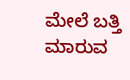ಮೇಲೆ ಬತ್ತಿ ಮಾರುವ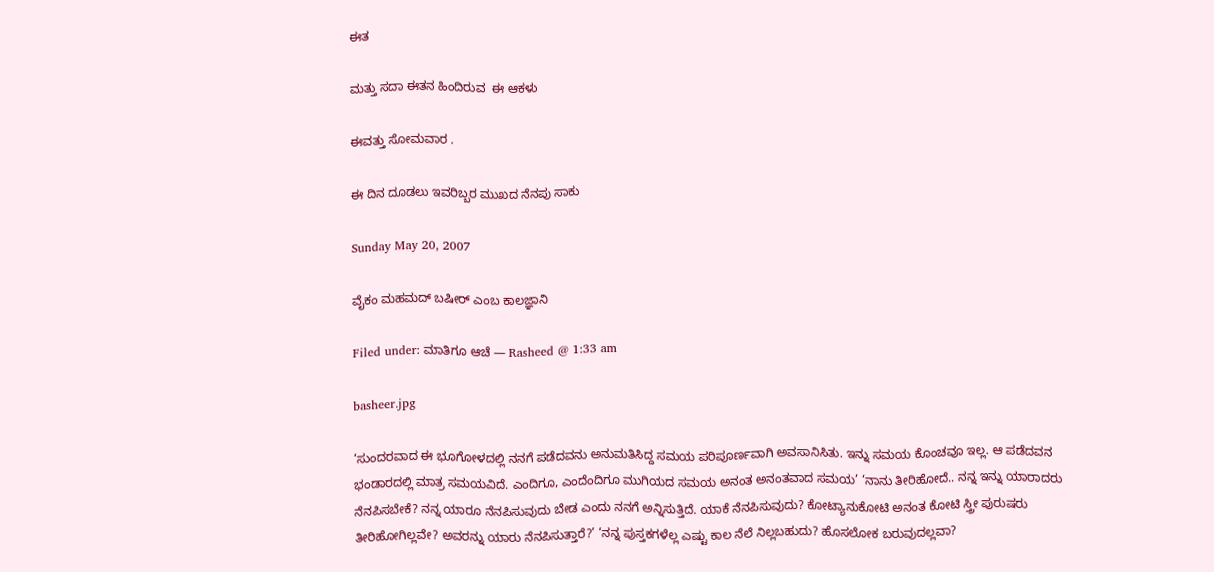ಈತ

ಮತ್ತು ಸದಾ ಈತನ ಹಿಂದಿರುವ  ಈ ಆಕಳು

ಈವತ್ತು ಸೋಮವಾರ .

ಈ ದಿನ ದೂಡಲು ಇವರಿಬ್ಬರ ಮುಖದ ನೆನಪು ಸಾಕು

Sunday May 20, 2007

ವೈಕಂ ಮಹಮದ್ ಬಷೀರ್ ಎಂಬ ಕಾಲಜ್ಞಾನಿ

Filed under: ಮಾತಿಗೂ ಆಚೆ — Rasheed @ 1:33 am

basheer.jpg

‘ಸುಂದರವಾದ ಈ ಭೂಗೋಳದಲ್ಲಿ ನನಗೆ ಪಡೆದವನು ಅನುಮತಿಸಿದ್ದ ಸಮಯ ಪರಿಪೂರ್ಣವಾಗಿ ಅವಸಾನಿಸಿತು. ಇನ್ನು ಸಮಯ ಕೊಂಚವೂ ಇಲ್ಲ. ಆ ಪಡೆದವನ ಭಂಡಾರದಲ್ಲಿ ಮಾತ್ರ ಸಮಯವಿದೆ. ಎಂದಿಗೂ, ಎಂದೆಂದಿಗೂ ಮುಗಿಯದ ಸಮಯ ಅನಂತ ಅನಂತವಾದ ಸಮಯ’ ‘ನಾನು ತೀರಿಹೋದೆ.. ನನ್ನ ಇನ್ನು ಯಾರಾದರು ನೆನಪಿಸಬೇಕೆ? ನನ್ನ ಯಾರೂ ನೆನಪಿಸುವುದು ಬೇಡ ಎಂದು ನನಗೆ ಅನ್ನಿಸುತ್ತಿದೆ. ಯಾಕೆ ನೆನಪಿಸುವುದು? ಕೋಟ್ಯಾನುಕೋಟಿ ಅನಂತ ಕೋಟಿ ಸ್ತ್ರೀ ಪುರುಷರು ತೀರಿಹೋಗಿಲ್ಲವೇ? ಅವರನ್ನು ಯಾರು ನೆನಪಿಸುತ್ತಾರೆ?’ ‘ನನ್ನ ಪುಸ್ತಕಗಳೆಲ್ಲ ಎಷ್ಟು ಕಾಲ ನೆಲೆ ನಿಲ್ಲಬಹುದು? ಹೊಸಲೋಕ ಬರುವುದಲ್ಲವಾ?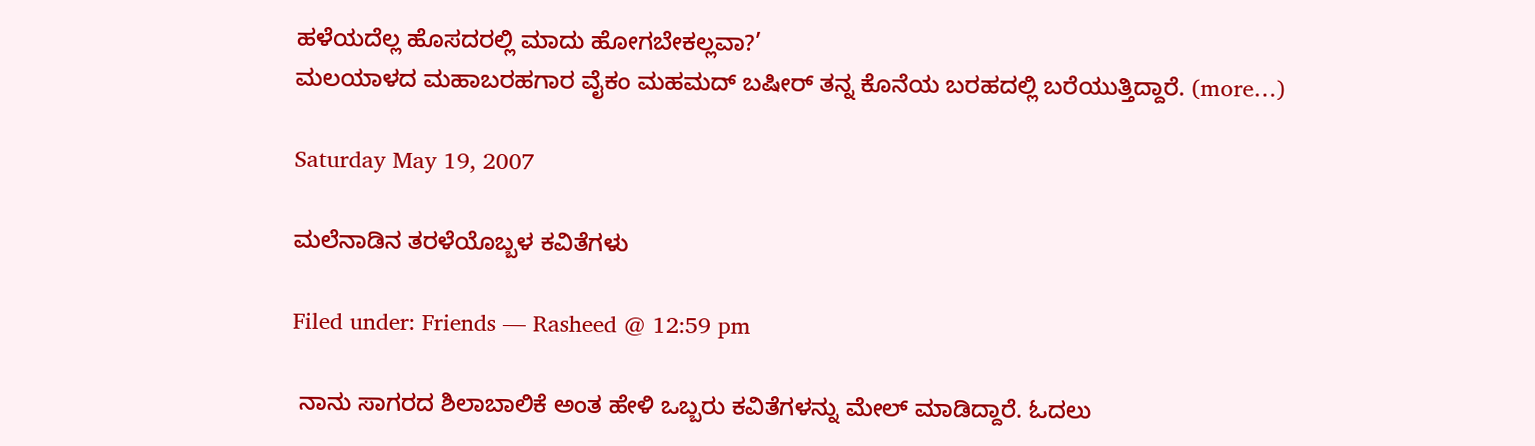ಹಳೆಯದೆಲ್ಲ ಹೊಸದರಲ್ಲಿ ಮಾದು ಹೋಗಬೇಕಲ್ಲವಾ?’
ಮಲಯಾಳದ ಮಹಾಬರಹಗಾರ ವೈಕಂ ಮಹಮದ್ ಬಷೀರ್ ತನ್ನ ಕೊನೆಯ ಬರಹದಲ್ಲಿ ಬರೆಯುತ್ತಿದ್ದಾರೆ. (more…)

Saturday May 19, 2007

ಮಲೆನಾಡಿನ ತರಳೆಯೊಬ್ಬಳ ಕವಿತೆಗಳು

Filed under: Friends — Rasheed @ 12:59 pm

 ನಾನು ಸಾಗರದ ಶಿಲಾಬಾಲಿಕೆ ಅಂತ ಹೇಳಿ ಒಬ್ಬರು ಕವಿತೆಗಳನ್ನು ಮೇಲ್ ಮಾಡಿದ್ದಾರೆ. ಓದಲು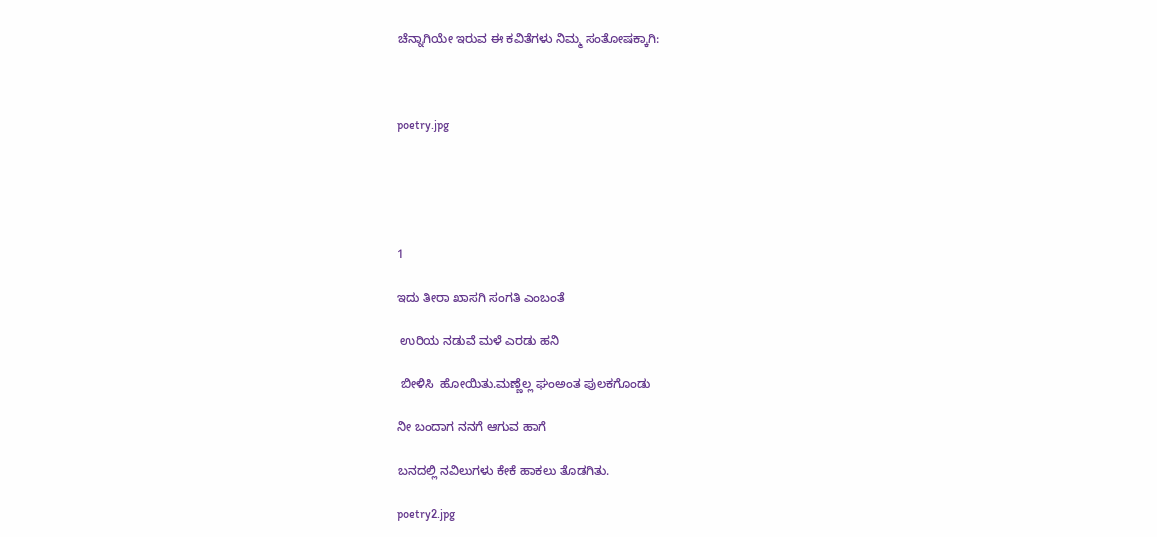ಚೆನ್ನಾಗಿಯೇ ಇರುವ ಈ ಕವಿತೆಗಳು ನಿಮ್ಮ ಸಂತೋಷಕ್ಕಾಗಿ:



poetry.jpg





1

ಇದು ತೀರಾ ಖಾಸಗಿ ಸಂಗತಿ ಎಂಬಂತೆ

 ಉರಿಯ ನಡುವೆ ಮಳೆ ಎರಡು ಹನಿ

 ಬೀಳಿಸಿ  ಹೋಯಿತು.ಮಣ್ಣೆಲ್ಲ ಘಂಅಂತ ಪುಲಕಗೊಂಡು

ನೀ ಬಂದಾಗ ನನಗೆ ಆಗುವ ಹಾಗೆ

ಬನದಲ್ಲಿ ನವಿಲುಗಳು ಕೇಕೆ ಹಾಕಲು ತೊಡಗಿತು.

poetry2.jpg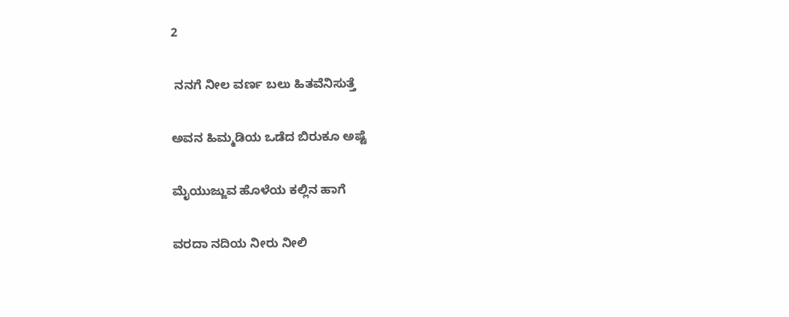2

 ನನಗೆ ನೀಲ ವರ್ಣ ಬಲು ಹಿತವೆನಿಸುತ್ತೆ

ಅವನ ಹಿಮ್ಮಡಿಯ ಒಡೆದ ಬಿರುಕೂ ಅಷ್ಟೆ

ಮೈಯುಜ್ಜುವ ಹೊಳೆಯ ಕಲ್ಲಿನ ಹಾಗೆ

ವರದಾ ನದಿಯ ನೀರು ನೀಲಿ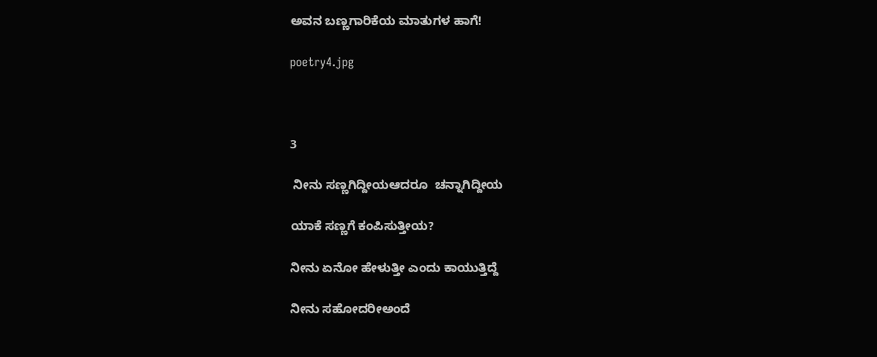ಅವನ ಬಣ್ಣಗಾರಿಕೆಯ ಮಾತುಗಳ ಹಾಗೆ!

poetry4.jpg



3

 ನೀನು ಸಣ್ಣಗಿದ್ದೀಯಆದರೂ  ಚನ್ನಾಗಿದ್ದೀಯ

ಯಾಕೆ ಸಣ್ಣಗೆ ಕಂಪಿಸುತ್ತೀಯ?

ನೀನು ಏನೋ ಹೇಳುತ್ತೀ ಎಂದು ಕಾಯುತ್ತಿದ್ದೆ

ನೀನು ಸಹೋದರೀಅಂದೆ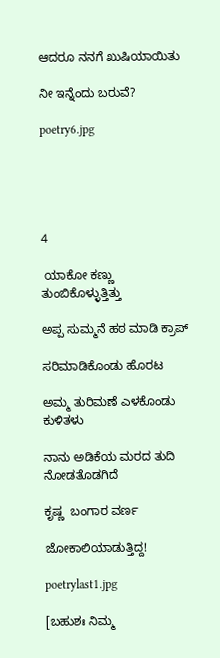ಆದರೂ ನನಗೆ ಖುಷಿಯಾಯಿತು

ನೀ ಇನ್ನೆಂದು ಬರುವೆ?

poetry6.jpg





4

 ಯಾಕೋ ಕಣ್ಣು ತುಂಬಿಕೊಳ್ಳುತ್ತಿತ್ತು

ಅಪ್ಪ ಸುಮ್ಮನೆ ಹಠ ಮಾಡಿ ಕ್ರಾಪ್

ಸರಿಮಾಡಿಕೊಂಡು ಹೊರಟ

ಅಮ್ಮ ತುರಿಮಣೆ ಎಳಕೊಂಡು ಕುಳಿತಳು

ನಾನು ಅಡಿಕೆಯ ಮರದ ತುದಿ ನೋಡತೊಡಗಿದೆ

ಕೃಷ್ಣ  ಬಂಗಾರ ವರ್ಣ

ಜೋಕಾಲಿಯಾಡುತ್ತಿದ್ದ!

poetrylast1.jpg

[ಬಹುಶಃ ನಿಮ್ಮ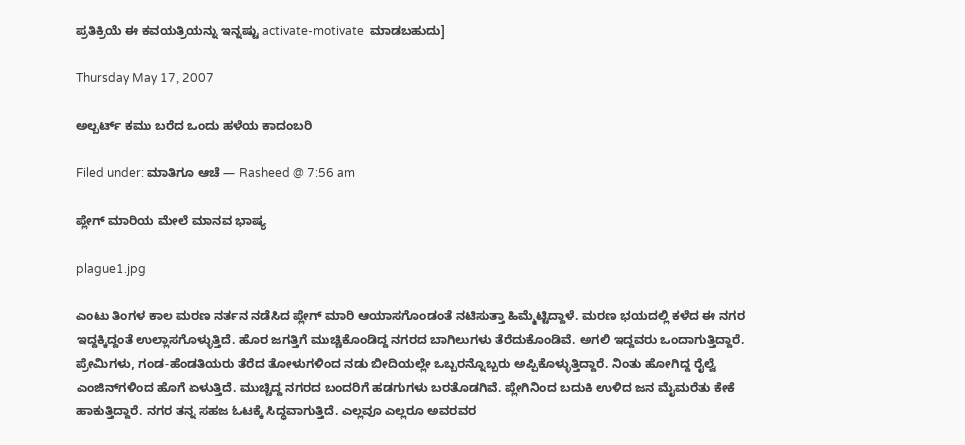ಪ್ರತಿಕ್ರಿಯೆ ಈ ಕವಯತ್ರಿಯನ್ನು ಇನ್ನಷ್ಟು activate-motivate  ಮಾಡಬಹುದು]

Thursday May 17, 2007

ಅಲ್ಬರ್ಟ್ ಕಮು ಬರೆದ ಒಂದು ಹಳೆಯ ಕಾದಂಬರಿ

Filed under: ಮಾತಿಗೂ ಆಚೆ — Rasheed @ 7:56 am

ಪ್ಲೇಗ್ ಮಾರಿಯ ಮೇಲೆ ಮಾನವ ಭಾಷ್ಯ

plague1.jpg

ಎಂಟು ತಿಂಗಳ ಕಾಲ ಮರಣ ನರ್ತನ ನಡೆಸಿದ ಪ್ಲೇಗ್ ಮಾರಿ ಆಯಾಸಗೊಂಡಂತೆ ನಟಿಸುತ್ತಾ ಹಿಮ್ಮೆಟ್ಟಿದ್ದಾಳೆ. ಮರಣ ಭಯದಲ್ಲಿ ಕಳೆದ ಈ ನಗರ ಇದ್ದಕ್ಕಿದ್ದಂತೆ ಉಲ್ಲಾಸಗೊಳ್ಳುತ್ತಿದೆ. ಹೊರ ಜಗತ್ತಿಗೆ ಮುಚ್ಚಿಕೊಂಡಿದ್ದ ನಗರದ ಬಾಗಿಲುಗಳು ತೆರೆದುಕೊಂಡಿವೆ. ಅಗಲಿ ಇದ್ದವರು ಒಂದಾಗುತ್ತಿದ್ದಾರೆ. ಪ್ರೇಮಿಗಳು, ಗಂಡ-ಹೆಂಡತಿಯರು ತೆರೆದ ತೋಳುಗಳಿಂದ ನಡು ಬೀದಿಯಲ್ಲೇ ಒಬ್ಬರನ್ನೊಬ್ಬರು ಅಪ್ಪಿಕೊಳ್ಳುತ್ತಿದ್ದಾರೆ. ನಿಂತು ಹೋಗಿದ್ದ ರೈಲ್ವೆ ಎಂಜಿನ್‌ಗಳಿಂದ ಹೊಗೆ ಏಳುತ್ತಿದೆ. ಮುಚ್ಚಿದ್ದ ನಗರದ ಬಂದರಿಗೆ ಹಡಗುಗಳು ಬರತೊಡಗಿವೆ. ಪ್ಲೇಗಿನಿಂದ ಬದುಕಿ ಉಳಿದ ಜನ ಮೈಮರೆತು ಕೇಕೆ ಹಾಕುತ್ತಿದ್ದಾರೆ. ನಗರ ತನ್ನ ಸಹಜ ಓಟಕ್ಕೆ ಸಿದ್ಧವಾಗುತ್ತಿದೆ. ಎಲ್ಲವೂ ಎಲ್ಲರೂ ಅವರವರ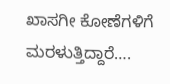ಖಾಸಗೀ ಕೋಣೆಗಳಿಗೆ ಮರಳುತ್ತಿದ್ದಾರೆ….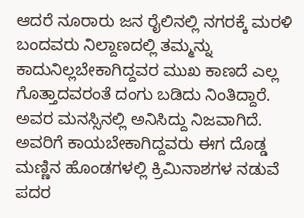ಆದರೆ ನೂರಾರು ಜನ ರೈಲಿನಲ್ಲಿ ನಗರಕ್ಕೆ ಮರಳಿ ಬಂದವರು ನಿಲ್ದಾಣದಲ್ಲಿ ತಮ್ಮನ್ನು ಕಾದುನಿಲ್ಲಬೇಕಾಗಿದ್ದವರ ಮುಖ ಕಾಣದೆ ಎಲ್ಲ ಗೊತ್ತಾದವರಂತೆ ದಂಗು ಬಡಿದು ನಿಂತಿದ್ದಾರೆ. ಅವರ ಮನಸ್ಸಿನಲ್ಲಿ ಅನಿಸಿದ್ದು ನಿಜವಾಗಿದೆ. ಅವರಿಗೆ ಕಾಯಬೇಕಾಗಿದ್ದವರು ಈಗ ದೊಡ್ಡ ಮಣ್ಣಿನ ಹೊಂಡಗಳಲ್ಲಿ ಕ್ರಿಮಿನಾಶಗಳ ನಡುವೆ ಪದರ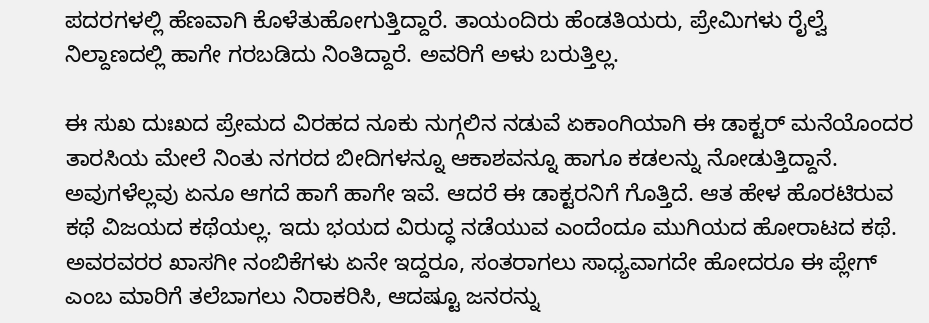ಪದರಗಳಲ್ಲಿ ಹೆಣವಾಗಿ ಕೊಳೆತುಹೋಗುತ್ತಿದ್ದಾರೆ. ತಾಯಂದಿರು ಹೆಂಡತಿಯರು, ಪ್ರೇಮಿಗಳು ರೈಲ್ವೆ ನಿಲ್ದಾಣದಲ್ಲಿ ಹಾಗೇ ಗರಬಡಿದು ನಿಂತಿದ್ದಾರೆ. ಅವರಿಗೆ ಅಳು ಬರುತ್ತಿಲ್ಲ.

ಈ ಸುಖ ದುಃಖದ ಪ್ರೇಮದ ವಿರಹದ ನೂಕು ನುಗ್ಗಲಿನ ನಡುವೆ ಏಕಾಂಗಿಯಾಗಿ ಈ ಡಾಕ್ಟರ್ ಮನೆಯೊಂದರ ತಾರಸಿಯ ಮೇಲೆ ನಿಂತು ನಗರದ ಬೀದಿಗಳನ್ನೂ ಆಕಾಶವನ್ನೂ ಹಾಗೂ ಕಡಲನ್ನು ನೋಡುತ್ತಿದ್ದಾನೆ. ಅವುಗಳೆಲ್ಲವು ಏನೂ ಆಗದೆ ಹಾಗೆ ಹಾಗೇ ಇವೆ. ಆದರೆ ಈ ಡಾಕ್ಟರನಿಗೆ ಗೊತ್ತಿದೆ. ಆತ ಹೇಳ ಹೊರಟಿರುವ ಕಥೆ ವಿಜಯದ ಕಥೆಯಲ್ಲ. ಇದು ಭಯದ ವಿರುದ್ಧ ನಡೆಯುವ ಎಂದೆಂದೂ ಮುಗಿಯದ ಹೋರಾಟದ ಕಥೆ. ಅವರವರರ ಖಾಸಗೀ ನಂಬಿಕೆಗಳು ಏನೇ ಇದ್ದರೂ, ಸಂತರಾಗಲು ಸಾಧ್ಯವಾಗದೇ ಹೋದರೂ ಈ ಪ್ಲೇಗ್ ಎಂಬ ಮಾರಿಗೆ ತಲೆಬಾಗಲು ನಿರಾಕರಿಸಿ, ಆದಷ್ಟೂ ಜನರನ್ನು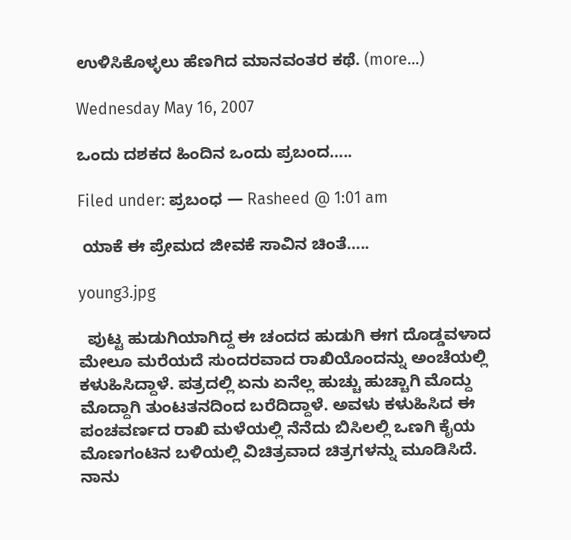ಉಳಿಸಿಕೊಳ್ಳಲು ಹೆಣಗಿದ ಮಾನವಂತರ ಕಥೆ. (more…)

Wednesday May 16, 2007

ಒಂದು ದಶಕದ ಹಿಂದಿನ ಒಂದು ಪ್ರಬಂದ…..

Filed under: ಪ್ರಬಂಧ — Rasheed @ 1:01 am

 ಯಾಕೆ ಈ ಪ್ರೇಮದ ಜೀವಕೆ ಸಾವಿನ ಚಿಂತೆ…..

young3.jpg

  ಪುಟ್ಟ ಹುಡುಗಿಯಾಗಿದ್ದ ಈ ಚಂದದ ಹುಡುಗಿ ಈಗ ದೊಡ್ಡವಳಾದ ಮೇಲೂ ಮರೆಯದೆ ಸುಂದರವಾದ ರಾಖಿಯೊಂದನ್ನು ಅಂಚೆಯಲ್ಲಿ ಕಳುಹಿಸಿದ್ದಾಳೆ. ಪತ್ರದಲ್ಲಿ ಏನು ಏನೆಲ್ಲ ಹುಚ್ಚು ಹುಚ್ಚಾಗಿ ಮೊದ್ದು ಮೊದ್ದಾಗಿ ತುಂಟತನದಿಂದ ಬರೆದಿದ್ದಾಳೆ. ಅವಳು ಕಳುಹಿಸಿದ ಈ ಪಂಚವರ್ಣದ ರಾಖಿ ಮಳೆಯಲ್ಲಿ ನೆನೆದು ಬಿಸಿಲಲ್ಲಿ ಒಣಗಿ ಕೈಯ ಮೊಣಗಂಟಿನ ಬಳಿಯಲ್ಲಿ ವಿಚಿತ್ರವಾದ ಚಿತ್ರಗಳನ್ನು ಮೂಡಿಸಿದೆ. ನಾನು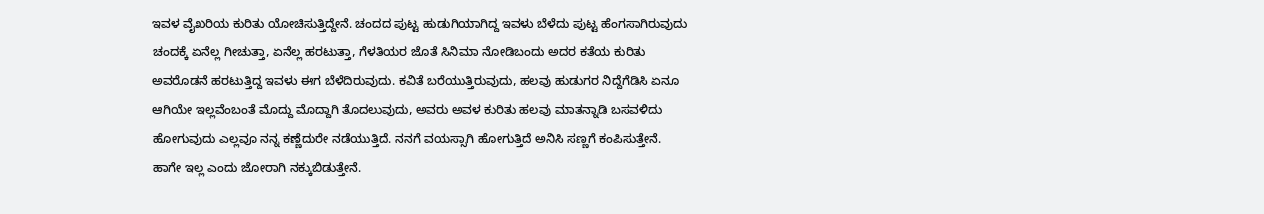ಇವಳ ವೈಖರಿಯ ಕುರಿತು ಯೋಚಿಸುತ್ತಿದ್ದೇನೆ. ಚಂದದ ಪುಟ್ಟ ಹುಡುಗಿಯಾಗಿದ್ದ ಇವಳು ಬೆಳೆದು ಪುಟ್ಟ ಹೆಂಗಸಾಗಿರುವುದು ಚಂದಕ್ಕೆ ಏನೆಲ್ಲ ಗೀಚುತ್ತಾ, ಏನೆಲ್ಲ ಹರಟುತ್ತಾ, ಗೆಳತಿಯರ ಜೊತೆ ಸಿನಿಮಾ ನೋಡಿಬಂದು ಅದರ ಕತೆಯ ಕುರಿತು ಅವರೊಡನೆ ಹರಟುತ್ತಿದ್ದ ಇವಳು ಈಗ ಬೆಳೆದಿರುವುದು. ಕವಿತೆ ಬರೆಯುತ್ತಿರುವುದು, ಹಲವು ಹುಡುಗರ ನಿದ್ದೆಗೆಡಿಸಿ ಏನೂ ಆಗಿಯೇ ಇಲ್ಲವೆಂಬಂತೆ ಮೊದ್ದು ಮೊದ್ದಾಗಿ ತೊದಲುವುದು, ಅವರು ಅವಳ ಕುರಿತು ಹಲವು ಮಾತನ್ನಾಡಿ ಬಸವಳಿದು ಹೋಗುವುದು ಎಲ್ಲವೂ ನನ್ನ ಕಣ್ಣೆದುರೇ ನಡೆಯುತ್ತಿದೆ. ನನಗೆ ವಯಸ್ಸಾಗಿ ಹೋಗುತ್ತಿದೆ ಅನಿಸಿ ಸಣ್ಣಗೆ ಕಂಪಿಸುತ್ತೇನೆ.        ಹಾಗೇ ಇಲ್ಲ ಎಂದು ಜೋರಾಗಿ ನಕ್ಕುಬಿಡುತ್ತೇನೆ.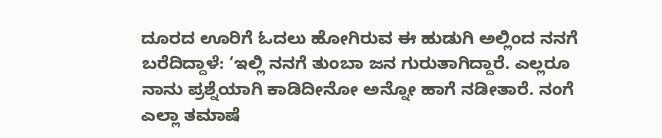ದೂರದ ಊರಿಗೆ ಓದಲು ಹೋಗಿರುವ ಈ ಹುಡುಗಿ ಅಲ್ಲಿಂದ ನನಗೆ ಬರೆದಿದ್ದಾಳೆ: ‘ಇಲ್ಲಿ ನನಗೆ ತುಂಬಾ ಜನ ಗುರುತಾಗಿದ್ದಾರೆ. ಎಲ್ಲರೂ ನಾನು ಪ್ರಶ್ನೆಯಾಗಿ ಕಾಡಿದೀನೋ ಅನ್ನೋ ಹಾಗೆ ನಡೀತಾರೆ. ನಂಗೆ ಎಲ್ಲಾ ತಮಾಷೆ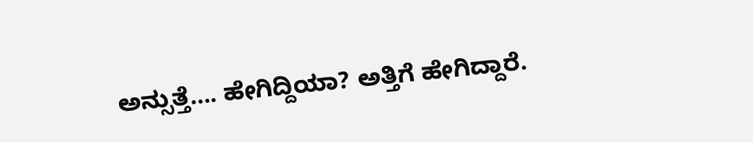ಅನ್ಸುತ್ತೆ…. ಹೇಗಿದ್ದಿಯಾ? ಅತ್ತಿಗೆ ಹೇಗಿದ್ದಾರೆ.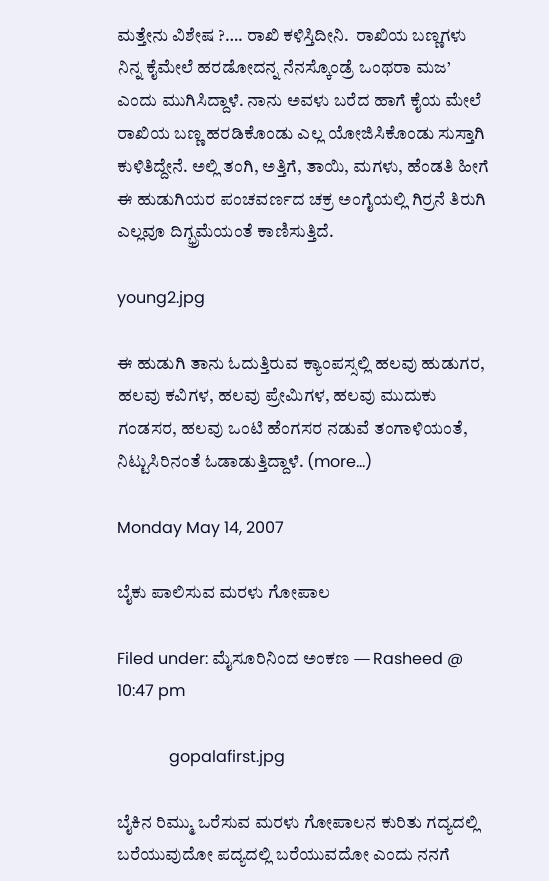ಮತ್ತೇನು ವಿಶೇಷ ?…. ರಾಖಿ ಕಳಿಸ್ತಿದೀನಿ.  ರಾಖಿಯ ಬಣ್ಣಗಳು ನಿನ್ನ ಕೈಮೇಲೆ ಹರಡೋದನ್ನ ನೆನಸ್ಕೊಂಡ್ರೆ ಒಂಥರಾ ಮಜ’ ಎಂದು ಮುಗಿಸಿದ್ದಾಳೆ. ನಾನು ಅವಳು ಬರೆದ ಹಾಗೆ ಕೈಯ ಮೇಲೆ ರಾಖಿಯ ಬಣ್ಣ ಹರಡಿಕೊಂಡು ಎಲ್ಲ ಯೋಜಿಸಿಕೊಂಡು ಸುಸ್ತಾಗಿ ಕುಳಿತಿದ್ದೇನೆ. ಅಲ್ಲಿ ತಂಗಿ, ಅತ್ತಿಗೆ, ತಾಯಿ, ಮಗಳು, ಹೆಂಡತಿ ಹೀಗೆ ಈ ಹುಡುಗಿಯರ ಪಂಚವರ್ಣದ ಚಕ್ರ ಅಂಗೈಯಲ್ಲಿ ಗಿರ್ರನೆ ತಿರುಗಿ ಎಲ್ಲವೂ ದಿಗ್ಭ್ರಮೆಯಂತೆ ಕಾಣಿಸುತ್ತಿದೆ.

young2.jpg

ಈ ಹುಡುಗಿ ತಾನು ಓದುತ್ತಿರುವ ಕ್ಯಾಂಪಸ್ಸಲ್ಲಿ ಹಲವು ಹುಡುಗರ, ಹಲವು ಕವಿಗಳ, ಹಲವು ಪ್ರೇಮಿಗಳ, ಹಲವು ಮುದುಕು ಗಂಡಸರ, ಹಲವು ಒಂಟಿ ಹೆಂಗಸರ ನಡುವೆ ತಂಗಾಳಿಯಂತೆ, ನಿಟ್ಟುಸಿರಿನಂತೆ ಓಡಾಡುತ್ತಿದ್ದಾಳೆ. (more…)

Monday May 14, 2007

ಬೈಕು ಪಾಲಿಸುವ ಮರಳು ಗೋಪಾಲ

Filed under: ಮೈಸೂರಿನಿಂದ ಅಂಕಣ — Rasheed @ 10:47 pm

             gopalafirst.jpg

ಬೈಕಿನ ರಿಮ್ಮು ಒರೆಸುವ ಮರಳು ಗೋಪಾಲನ ಕುರಿತು ಗದ್ಯದಲ್ಲಿ ಬರೆಯುವುದೋ ಪದ್ಯದಲ್ಲಿ ಬರೆಯುವದೋ ಎಂದು ನನಗೆ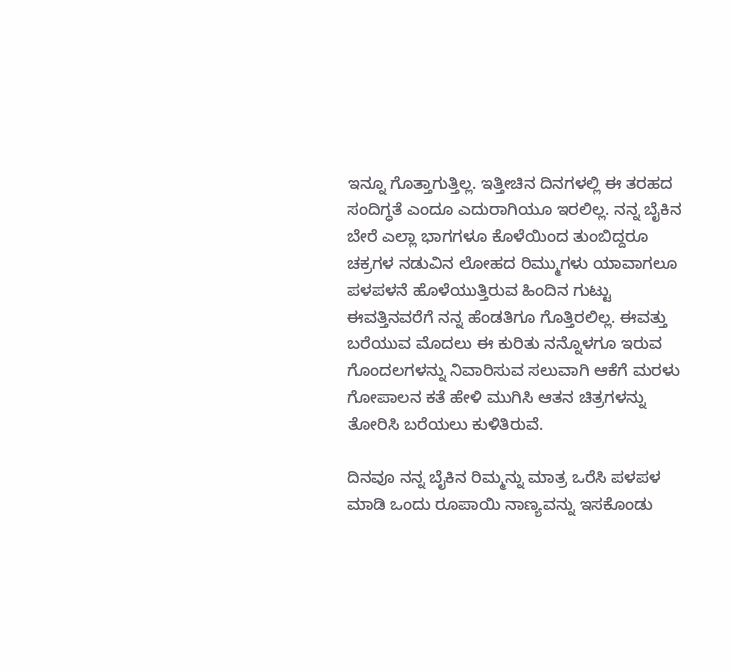ಇನ್ನೂ ಗೊತ್ತಾಗುತ್ತಿಲ್ಲ. ಇತ್ತೀಚಿನ ದಿನಗಳಲ್ಲಿ ಈ ತರಹದ ಸಂದಿಗ್ಧತೆ ಎಂದೂ ಎದುರಾಗಿಯೂ ಇರಲಿಲ್ಲ. ನನ್ನ ಬೈಕಿನ ಬೇರೆ ಎಲ್ಲಾ ಭಾಗಗಳೂ ಕೊಳೆಯಿಂದ ತುಂಬಿದ್ದರೂ ಚಕ್ರಗಳ ನಡುವಿನ ಲೋಹದ ರಿಮ್ಮುಗಳು ಯಾವಾಗಲೂ ಪಳಪಳನೆ ಹೊಳೆಯುತ್ತಿರುವ ಹಿಂದಿನ ಗುಟ್ಟು ಈವತ್ತಿನವರೆಗೆ ನನ್ನ ಹೆಂಡತಿಗೂ ಗೊತ್ತಿರಲಿಲ್ಲ. ಈವತ್ತು ಬರೆಯುವ ಮೊದಲು ಈ ಕುರಿತು ನನ್ನೊಳಗೂ ಇರುವ ಗೊಂದಲಗಳನ್ನು ನಿವಾರಿಸುವ ಸಲುವಾಗಿ ಆಕೆಗೆ ಮರಳು ಗೋಪಾಲನ ಕತೆ ಹೇಳಿ ಮುಗಿಸಿ ಆತನ ಚಿತ್ರಗಳನ್ನು ತೋರಿಸಿ ಬರೆಯಲು ಕುಳಿತಿರುವೆ.

ದಿನವೂ ನನ್ನ ಬೈಕಿನ ರಿಮ್ಮನ್ನು ಮಾತ್ರ ಒರೆಸಿ ಪಳಪಳ ಮಾಡಿ ಒಂದು ರೂಪಾಯಿ ನಾಣ್ಯವನ್ನು ಇಸಕೊಂಡು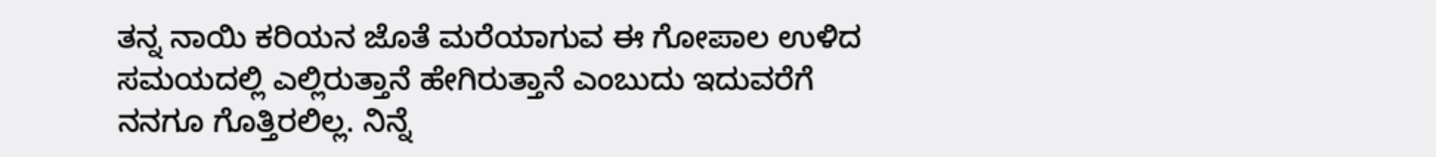ತನ್ನ ನಾಯಿ ಕರಿಯನ ಜೊತೆ ಮರೆಯಾಗುವ ಈ ಗೋಪಾಲ ಉಳಿದ ಸಮಯದಲ್ಲಿ ಎಲ್ಲಿರುತ್ತಾನೆ ಹೇಗಿರುತ್ತಾನೆ ಎಂಬುದು ಇದುವರೆಗೆ ನನಗೂ ಗೊತ್ತಿರಲಿಲ್ಲ. ನಿನ್ನೆ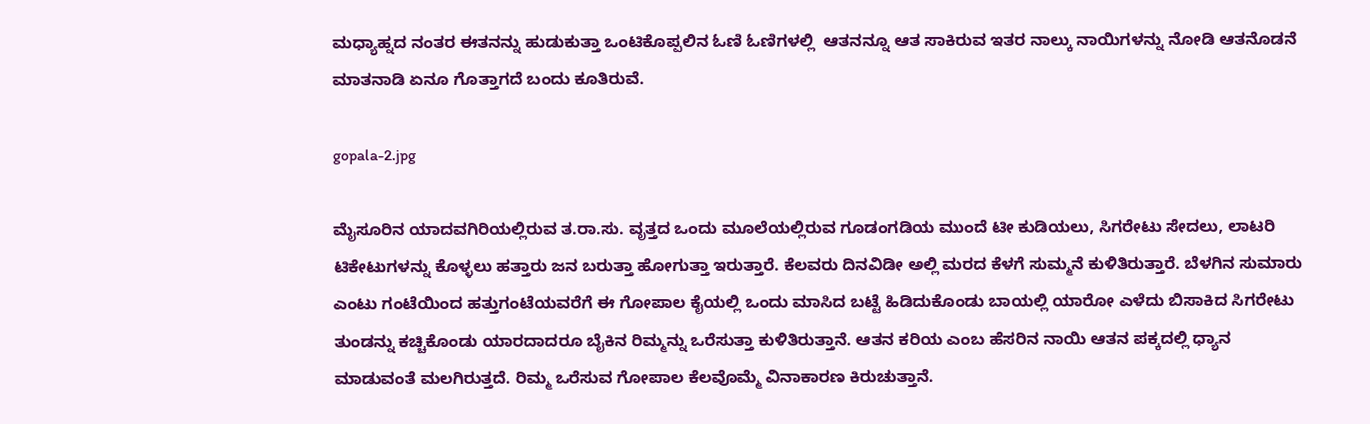ಮಧ್ಯಾಹ್ನದ ನಂತರ ಈತನನ್ನು ಹುಡುಕುತ್ತಾ ಒಂಟಿಕೊಪ್ಪಲಿನ ಓಣಿ ಓಣಿಗಳಲ್ಲಿ  ಆತನನ್ನೂ ಆತ ಸಾಕಿರುವ ಇತರ ನಾಲ್ಕು ನಾಯಿಗಳನ್ನು ನೋಡಿ ಆತನೊಡನೆ ಮಾತನಾಡಿ ಏನೂ ಗೊತ್ತಾಗದೆ ಬಂದು ಕೂತಿರುವೆ.

gopala-2.jpg

ಮೈಸೂರಿನ ಯಾದವಗಿರಿಯಲ್ಲಿರುವ ತ.ರಾ.ಸು. ವೃತ್ತದ ಒಂದು ಮೂಲೆಯಲ್ಲಿರುವ ಗೂಡಂಗಡಿಯ ಮುಂದೆ ಟೀ ಕುಡಿಯಲು, ಸಿಗರೇಟು ಸೇದಲು, ಲಾಟರಿ ಟಿಕೇಟುಗಳನ್ನು ಕೊಳ್ಳಲು ಹತ್ತಾರು ಜನ ಬರುತ್ತಾ ಹೋಗುತ್ತಾ ಇರುತ್ತಾರೆ. ಕೆಲವರು ದಿನವಿಡೀ ಅಲ್ಲಿ ಮರದ ಕೆಳಗೆ ಸುಮ್ಮನೆ ಕುಳಿತಿರುತ್ತಾರೆ. ಬೆಳಗಿನ ಸುಮಾರು ಎಂಟು ಗಂಟೆಯಿಂದ ಹತ್ತುಗಂಟೆಯವರೆಗೆ ಈ ಗೋಪಾಲ ಕೈಯಲ್ಲಿ ಒಂದು ಮಾಸಿದ ಬಟ್ಟೆ ಹಿಡಿದುಕೊಂಡು ಬಾಯಲ್ಲಿ ಯಾರೋ ಎಳೆದು ಬಿಸಾಕಿದ ಸಿಗರೇಟು ತುಂಡನ್ನು ಕಚ್ಚಿಕೊಂಡು ಯಾರದಾದರೂ ಬೈಕಿನ ರಿಮ್ಮನ್ನು ಒರೆಸುತ್ತಾ ಕುಳಿತಿರುತ್ತಾನೆ. ಆತನ ಕರಿಯ ಎಂಬ ಹೆಸರಿನ ನಾಯಿ ಆತನ ಪಕ್ಕದಲ್ಲಿ ಧ್ಯಾನ ಮಾಡುವಂತೆ ಮಲಗಿರುತ್ತದೆ. ರಿಮ್ಮ ಒರೆಸುವ ಗೋಪಾಲ ಕೆಲವೊಮ್ಮೆ ವಿನಾಕಾರಣ ಕಿರುಚುತ್ತಾನೆ.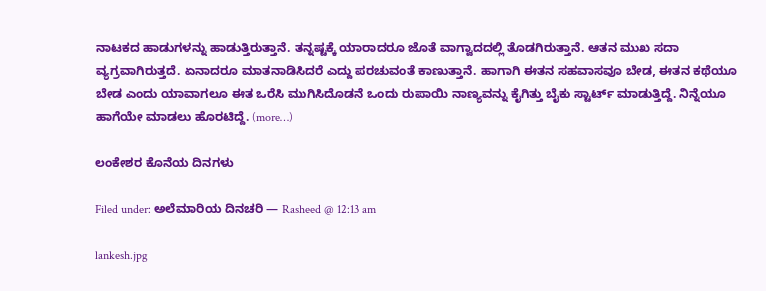ನಾಟಕದ ಹಾಡುಗಳನ್ನು ಹಾಡುತ್ತಿರುತ್ತಾನೆ. ತನ್ನಷ್ಟಕ್ಕೆ ಯಾರಾದರೂ ಜೊತೆ ವಾಗ್ವಾದದಲ್ಲಿ ತೊಡಗಿರುತ್ತಾನೆ. ಆತನ ಮುಖ ಸದಾ ವ್ಯಗ್ರವಾಗಿರುತ್ತದೆ. ಏನಾದರೂ ಮಾತನಾಡಿಸಿದರೆ ಎದ್ದು ಪರಚುವಂತೆ ಕಾಣುತ್ತಾನೆ. ಹಾಗಾಗಿ ಈತನ ಸಹವಾಸವೂ ಬೇಡ, ಈತನ ಕಥೆಯೂ ಬೇಡ ಎಂದು ಯಾವಾಗಲೂ ಈತ ಒರೆಸಿ ಮುಗಿಸಿದೊಡನೆ ಒಂದು ರುಪಾಯಿ ನಾಣ್ಯವನ್ನು ಕೈಗಿತ್ತು ಬೈಕು ಸ್ಟಾರ್ಟ್ ಮಾಡುತ್ತಿದ್ದೆ. ನಿನ್ನೆಯೂ ಹಾಗೆಯೇ ಮಾಡಲು ಹೊರಟಿದ್ದೆ. (more…)

ಲಂಕೇಶರ ಕೊನೆಯ ದಿನಗಳು

Filed under: ಅಲೆಮಾರಿಯ ದಿನಚರಿ — Rasheed @ 12:13 am

lankesh.jpg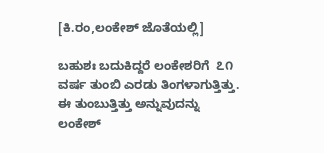[ಕಿ.ರಂ,ಲಂಕೇಶ್ ಜೊತೆಯಲ್ಲಿ]

ಬಹುಶಃ ಬದುಕಿದ್ದರೆ ಲಂಕೇಶರಿಗೆ  ೭೧ ವರ್ಷ ತುಂಬಿ ಎರಡು ತಿಂಗಳಾಗುತ್ತಿತ್ತು. ಈ ತುಂಬುತ್ತಿತ್ತು ಅನ್ನುವುದನ್ನು ಲಂಕೇಶ್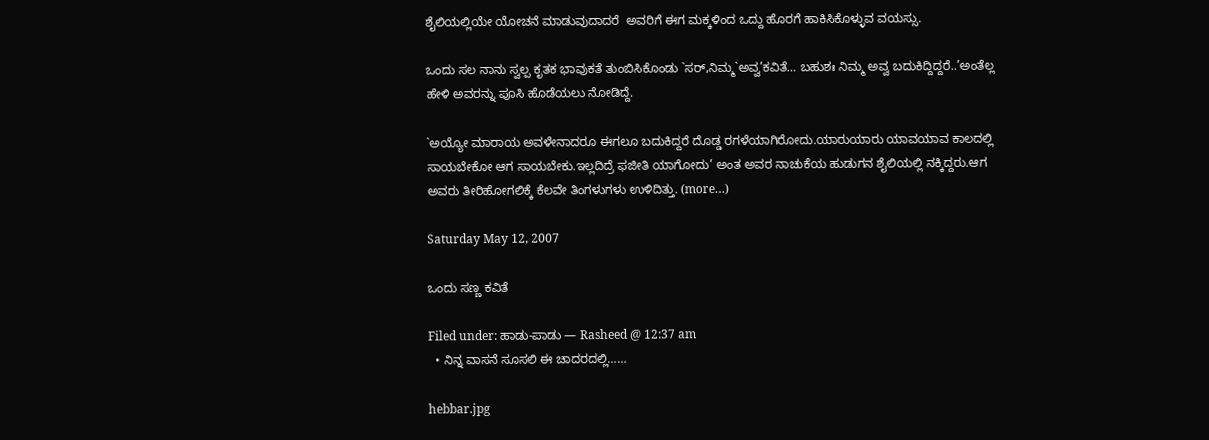ಶೈಲಿಯಲ್ಲಿಯೇ ಯೋಚನೆ ಮಾಡುವುದಾದರೆ  ಅವರಿಗೆ ಈಗ ಮಕ್ಕಳಿಂದ ಒದ್ದು ಹೊರಗೆ ಹಾಕಿಸಿಕೊಳ್ಳುವ ವಯಸ್ಸು.

ಒಂದು ಸಲ ನಾನು ಸ್ವಲ್ಪ ಕೃತಕ ಭಾವುಕತೆ ತುಂಬಿಸಿಕೊಂಡು `ಸರ್,ನಿಮ್ಮ`ಅವ್ವ’ಕವಿತೆ… ಬಹುಶಃ ನಿಮ್ಮ ಅವ್ವ ಬದುಕಿದ್ದಿದ್ದರೆ..’ಅಂತೆಲ್ಲ ಹೇಳಿ ಅವರನ್ನು ಪೂಸಿ ಹೊಡೆಯಲು ನೋಡಿದ್ದೆ.

`ಅಯ್ಯೋ ಮಾರಾಯ ಅವಳೇನಾದರೂ ಈಗಲೂ ಬದುಕಿದ್ದರೆ ದೊಡ್ಡ ರಗಳೆಯಾಗಿರೋದು.ಯಾರುಯಾರು ಯಾವಯಾವ ಕಾಲದಲ್ಲಿ ಸಾಯಬೇಕೋ ಆಗ ಸಾಯಬೇಕು.ಇಲ್ಲದಿದ್ರೆ ಫಜೀತಿ ಯಾಗೋದು’ ಅಂತ ಅವರ ನಾಚುಕೆಯ ಹುಡುಗನ ಶೈಲಿಯಲ್ಲಿ ನಕ್ಕಿದ್ದರು.ಆಗ ಅವರು ತೀರಿಹೋಗಲಿಕ್ಕೆ ಕೆಲವೇ ತಿಂಗಳುಗಳು ಉಳಿದಿತ್ತು. (more…)

Saturday May 12, 2007

ಒಂದು ಸಣ್ಣ ಕವಿತೆ

Filed under: ಹಾಡು-ಪಾಡು — Rasheed @ 12:37 am
  • ನಿನ್ನ ವಾಸನೆ ಸೂಸಲಿ ಈ ಚಾದರದಲ್ಲಿ……

hebbar.jpg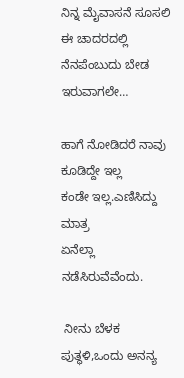ನಿನ್ನ ಮೈವಾಸನೆ ಸೂಸಲಿ ಈ ಚಾದರದಲ್ಲಿ
ನೆನಪೆಂಬುದು ಬೇಡ ಇರುವಾಗಲೇ…

ಹಾಗೆ ನೋಡಿದರೆ ನಾವು ಕೂಡಿದ್ದೇ ಇಲ್ಲ
ಕಂಡೇ ಇಲ್ಲ.ಎಣಿಸಿದ್ದು ಮಾತ್ರ
ಏನೆಲ್ಲಾ ನಡೆಸಿರುವೆವೆಂದು.

 ನೀನು ಬೆಳಕ ಪುತ್ಥಳಿ,ಒಂದು ಅನನ್ಯ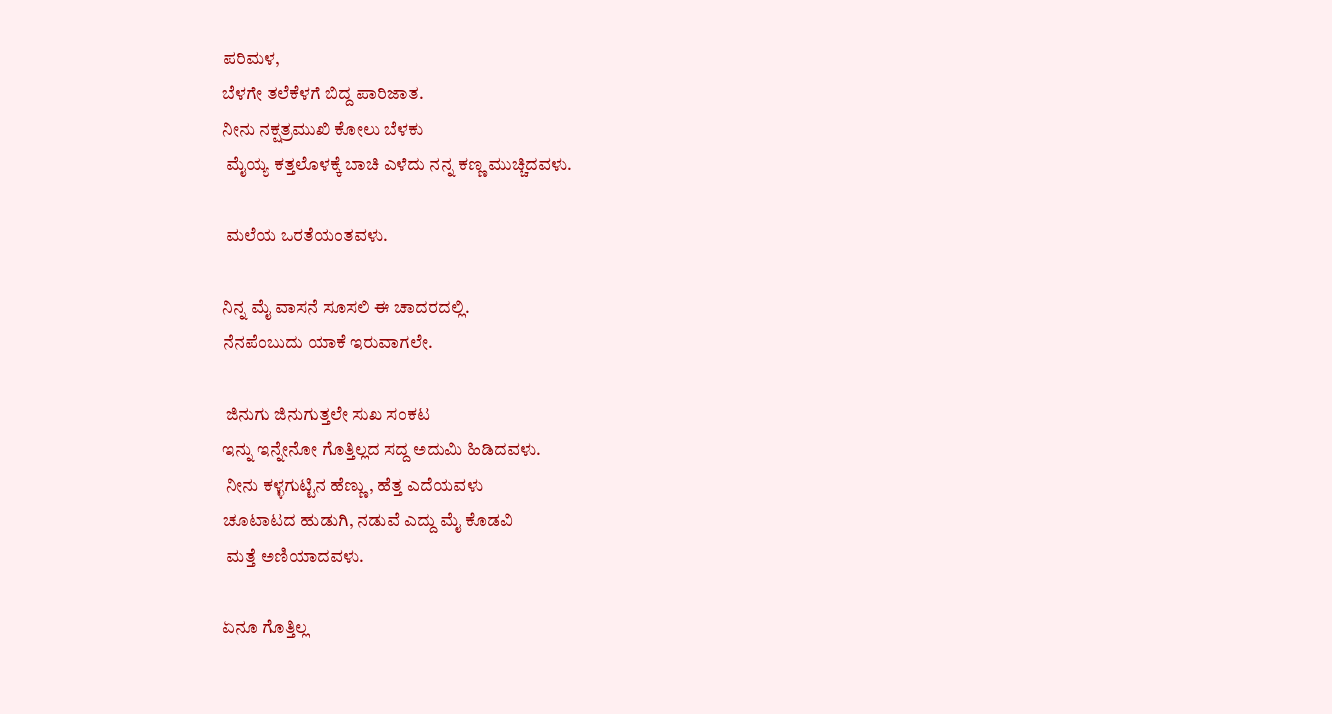ಪರಿಮಳ,
ಬೆಳಗೇ ತಲೆಕೆಳಗೆ ಬಿದ್ದ ಪಾರಿಜಾತ.
ನೀನು ನಕ್ಷತ್ರಮುಖಿ ಕೋಲು ಬೆಳಕು
 ಮೈಯ್ಯ ಕತ್ತಲೊಳಕ್ಕೆ ಬಾಚಿ ಎಳೆದು ನನ್ನ ಕಣ್ಣ ಮುಚ್ಚಿದವಳು.

 ಮಲೆಯ ಒರತೆಯಂತವಳು.

ನಿನ್ನ ಮೈ ವಾಸನೆ ಸೂಸಲಿ ಈ ಚಾದರದಲ್ಲಿ.
ನೆನಪೆಂಬುದು ಯಾಕೆ ಇರುವಾಗಲೇ.

 ಜಿನುಗು ಜಿನುಗುತ್ತಲೇ ಸುಖ ಸಂಕಟ
ಇನ್ನು ಇನ್ನೇನೋ ಗೊತ್ತಿಲ್ಲದ ಸದ್ದ ಅದುಮಿ ಹಿಡಿದವಳು.
 ನೀನು ಕಳ್ಳಗುಟ್ಟಿನ ಹೆಣ್ಣು, ಹೆತ್ತ ಎದೆಯವಳು
ಚೂಟಾಟದ ಹುಡುಗಿ, ನಡುವೆ ಎದ್ದು ಮೈ ಕೊಡವಿ
 ಮತ್ತೆ ಅಣಿಯಾದವಳು.

ಏನೂ ಗೊತ್ತಿಲ್ಲ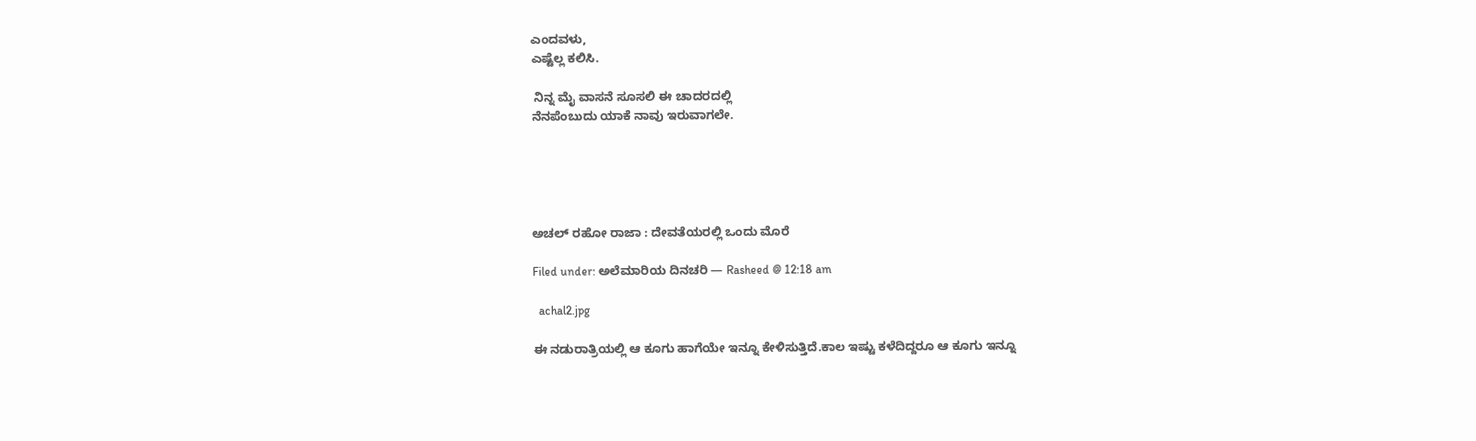ಎಂದವಳು,
ಎಷ್ಟೆಲ್ಲ ಕಲಿಸಿ.

 ನಿನ್ನ ಮೈ ವಾಸನೆ ಸೂಸಲಿ ಈ ಚಾದರದಲ್ಲಿ
ನೆನಪೆಂಬುದು ಯಾಕೆ ನಾವು ಇರುವಾಗಲೇ.





ಅಚಲ್ ರಹೋ ರಾಜಾ : ದೇವತೆಯರಲ್ಲಿ ಒಂದು ಮೊರೆ

Filed under: ಅಲೆಮಾರಿಯ ದಿನಚರಿ — Rasheed @ 12:18 am

  achal2.jpg

ಈ ನಡುರಾತ್ರಿಯಲ್ಲಿ ಆ ಕೂಗು ಹಾಗೆಯೇ ಇನ್ನೂ ಕೇಳಿಸುತ್ತಿದೆ.ಕಾಲ ಇಷ್ಟು ಕಳೆದಿದ್ದರೂ ಆ ಕೂಗು ಇನ್ನೂ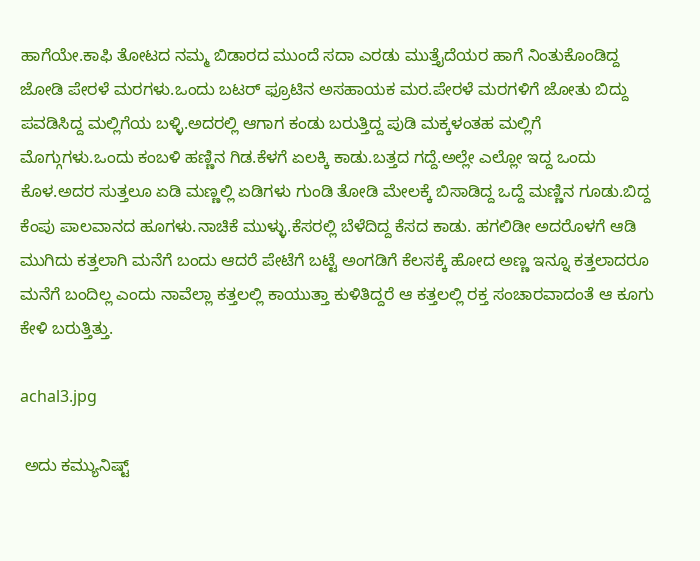ಹಾಗೆಯೇ.ಕಾಫಿ ತೋಟದ ನಮ್ಮ ಬಿಡಾರದ ಮುಂದೆ ಸದಾ ಎರಡು ಮುತ್ತೈದೆಯರ ಹಾಗೆ ನಿಂತುಕೊಂಡಿದ್ದ ಜೋಡಿ ಪೇರಳೆ ಮರಗಳು.ಒಂದು ಬಟರ್ ಫ್ರೂಟಿನ ಅಸಹಾಯಕ ಮರ.ಪೇರಳೆ ಮರಗಳಿಗೆ ಜೋತು ಬಿದ್ದು ಪವಡಿಸಿದ್ದ ಮಲ್ಲಿಗೆಯ ಬಳ್ಳಿ.ಅದರಲ್ಲಿ ಆಗಾಗ ಕಂಡು ಬರುತ್ತಿದ್ದ ಪುಡಿ ಮಕ್ಕಳಂತಹ ಮಲ್ಲಿಗೆ ಮೊಗ್ಗುಗಳು.ಒಂದು ಕಂಬಳಿ ಹಣ್ಣಿನ ಗಿಡ.ಕೆಳಗೆ ಏಲಕ್ಕಿ ಕಾಡು.ಬತ್ತದ ಗದ್ದೆ.ಅಲ್ಲೇ ಎಲ್ಲೋ ಇದ್ದ ಒಂದು ಕೊಳ.ಅದರ ಸುತ್ತಲೂ ಏಡಿ ಮಣ್ಣಲ್ಲಿ ಏಡಿಗಳು ಗುಂಡಿ ತೋಡಿ ಮೇಲಕ್ಕೆ ಬಿಸಾಡಿದ್ದ ಒದ್ದೆ ಮಣ್ಣಿನ ಗೂಡು.ಬಿದ್ದ ಕೆಂಪು ಪಾಲವಾನದ ಹೂಗಳು.ನಾಚಿಕೆ ಮುಳ್ಳು.ಕೆಸರಲ್ಲಿ ಬೆಳೆದಿದ್ದ ಕೆಸದ ಕಾಡು. ಹಗಲಿಡೀ ಅದರೊಳಗೆ ಆಡಿ ಮುಗಿದು ಕತ್ತಲಾಗಿ ಮನೆಗೆ ಬಂದು ಆದರೆ ಪೇಟೆಗೆ ಬಟ್ಟೆ ಅಂಗಡಿಗೆ ಕೆಲಸಕ್ಕೆ ಹೋದ ಅಣ್ಣ ಇನ್ನೂ ಕತ್ತಲಾದರೂ ಮನೆಗೆ ಬಂದಿಲ್ಲ ಎಂದು ನಾವೆಲ್ಲಾ ಕತ್ತಲಲ್ಲಿ ಕಾಯುತ್ತಾ ಕುಳಿತಿದ್ದರೆ ಆ ಕತ್ತಲಲ್ಲಿ ರಕ್ತ ಸಂಚಾರವಾದಂತೆ ಆ ಕೂಗು ಕೇಳಿ ಬರುತ್ತಿತ್ತು.

achal3.jpg

 ಅದು ಕಮ್ಯುನಿಷ್ಟ್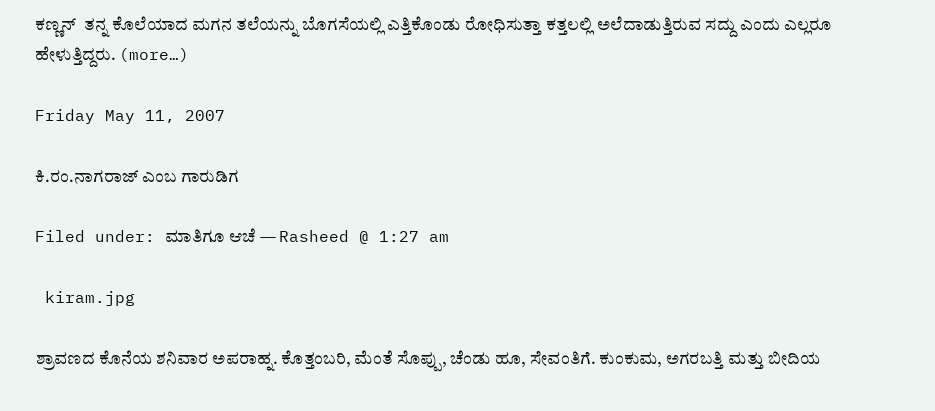ಕಣ್ಣನ್  ತನ್ನ ಕೊಲೆಯಾದ ಮಗನ ತಲೆಯನ್ನು ಬೊಗಸೆಯಲ್ಲಿ ಎತ್ತಿಕೊಂಡು ರೋಧಿಸುತ್ತಾ ಕತ್ತಲಲ್ಲಿ ಅಲೆದಾಡುತ್ತಿರುವ ಸದ್ದು ಎಂದು ಎಲ್ಲರೂ ಹೇಳುತ್ತಿದ್ದರು. (more…)

Friday May 11, 2007

ಕಿ.ರಂ.ನಾಗರಾಜ್ ಎಂಬ ಗಾರುಡಿಗ

Filed under: ಮಾತಿಗೂ ಆಚೆ — Rasheed @ 1:27 am

 kiram.jpg

ಶ್ರಾವಣದ ಕೊನೆಯ ಶನಿವಾರ ಅಪರಾಹ್ನ. ಕೊತ್ತಂಬರಿ, ಮೆಂತೆ ಸೊಪ್ಪು, ಚೆಂಡು ಹೂ, ಸೇವಂತಿಗೆ. ಕುಂಕುಮ, ಅಗರಬತ್ತಿ ಮತ್ತು ಬೀದಿಯ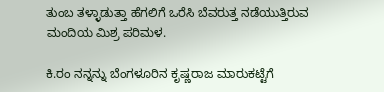ತುಂಬ ತಳ್ಳಾಡುತ್ತಾ ಹೆಗಲಿಗೆ ಒರೆಸಿ ಬೆವರುತ್ತ ನಡೆಯುತ್ತಿರುವ ಮಂದಿಯ ಮಿಶ್ರ ಪರಿಮಳ.

ಕಿ.ರಂ ನನ್ನನ್ನು ಬೆಂಗಳೂರಿನ ಕೃಷ್ಣರಾಜ ಮಾರುಕಟ್ಟೆಗೆ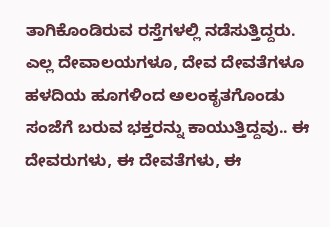ತಾಗಿಕೊಂಡಿರುವ ರಸ್ತೆಗಳಲ್ಲಿ ನಡೆಸುತ್ತಿದ್ದರು. ಎಲ್ಲ ದೇವಾಲಯಗಳೂ, ದೇವ ದೇವತೆಗಳೂ ಹಳದಿಯ ಹೂಗಳಿಂದ ಅಲಂಕೃತಗೊಂಡು ಸಂಜೆಗೆ ಬರುವ ಭಕ್ತರನ್ನು ಕಾಯುತ್ತಿದ್ದವು.. ಈ ದೇವರುಗಳು, ಈ ದೇವತೆಗಳು, ಈ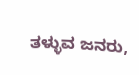ತಳ್ಳುವ ಜನರು,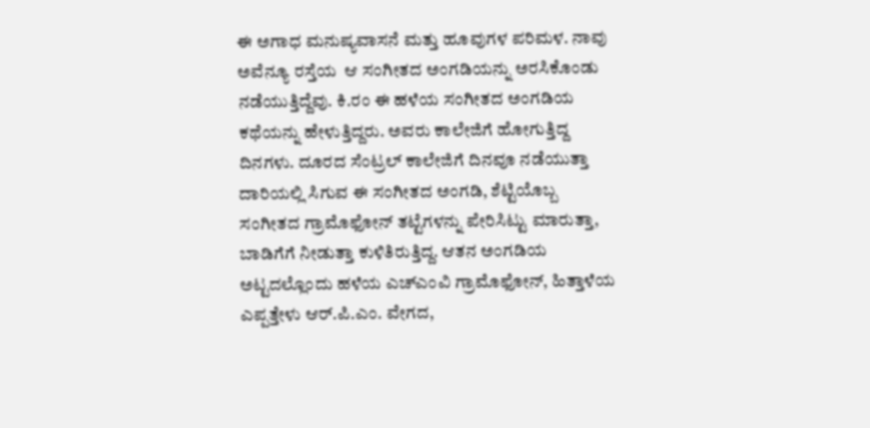ಈ ಅಗಾಧ ಮನುಷ್ಯವಾಸನೆ ಮತ್ತು ಹೂವುಗಳ ಪರಿಮಳ. ನಾವು ಅವೆನ್ಯೂ ರಸ್ತೆಯ  ಆ ಸಂಗೀತದ ಅಂಗಡಿಯನ್ನು ಅರಸಿಕೊಂಡು ನಡೆಯುತ್ತಿದ್ದೆವು. ಕಿ.ರಂ ಈ ಹಳೆಯ ಸಂಗೀತದ ಅಂಗಡಿಯ ಕಥೆಯನ್ನು ಹೇಳುತ್ತಿದ್ದರು. ಅವರು ಕಾಲೇಜಿಗೆ ಹೋಗುತ್ತಿದ್ದ ದಿನಗಳು. ದೂರದ ಸೆಂಟ್ರಲ್ ಕಾಲೇಜಿಗೆ ದಿನವೂ ನಡೆಯುತ್ತಾ ದಾರಿಯಲ್ಲಿ ಸಿಗುವ ಈ ಸಂಗೀತದ ಅಂಗಡಿ, ಶೆಟ್ಟಿಯೊಬ್ಬ ಸಂಗೀತದ ಗ್ರಾಮೊಫೋನ್ ತಟ್ಟೆಗಳನ್ನು ಪೇರಿಸಿಟ್ಟು ಮಾರುತ್ತಾ, ಬಾಡಿಗೆಗೆ ನೀಡುತ್ತಾ ಕುಳಿತಿರುತ್ತಿದ್ದ. ಆತನ ಅಂಗಡಿಯ ಅಟ್ಟದಲ್ಲೊಂದು ಹಳೆಯ ಎಚ್ಎಂವಿ ಗ್ರಾಮೊಫೋನ್, ಹಿತ್ತಾಳೆಯ ಎಪ್ಪತ್ತೇಳು ಆರ್.ಪಿ.ಎಂ. ವೇಗದ,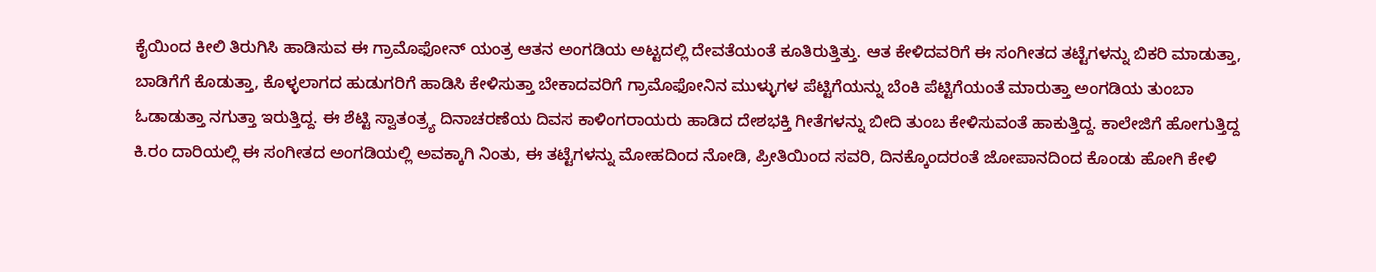ಕೈಯಿಂದ ಕೀಲಿ ತಿರುಗಿಸಿ ಹಾಡಿಸುವ ಈ ಗ್ರಾಮೊಫೋನ್ ಯಂತ್ರ ಆತನ ಅಂಗಡಿಯ ಅಟ್ಟದಲ್ಲಿ ದೇವತೆಯಂತೆ ಕೂತಿರುತ್ತಿತ್ತು. ಆತ ಕೇಳಿದವರಿಗೆ ಈ ಸಂಗೀತದ ತಟ್ಟೆಗಳನ್ನು ಬಿಕರಿ ಮಾಡುತ್ತಾ,  ಬಾಡಿಗೆಗೆ ಕೊಡುತ್ತಾ, ಕೊಳ್ಳಲಾಗದ ಹುಡುಗರಿಗೆ ಹಾಡಿಸಿ ಕೇಳಿಸುತ್ತಾ ಬೇಕಾದವರಿಗೆ ಗ್ರಾಮೊಫೋನಿನ ಮುಳ್ಳುಗಳ ಪೆಟ್ಟಿಗೆಯನ್ನು ಬೆಂಕಿ ಪೆಟ್ಟಿಗೆಯಂತೆ ಮಾರುತ್ತಾ ಅಂಗಡಿಯ ತುಂಬಾ ಓಡಾಡುತ್ತಾ ನಗುತ್ತಾ ಇರುತ್ತಿದ್ದ. ಈ ಶೆಟ್ಟಿ ಸ್ವಾತಂತ್ರ್ಯ ದಿನಾಚರಣೆಯ ದಿವಸ ಕಾಳಿಂಗರಾಯರು ಹಾಡಿದ ದೇಶಭಕ್ತಿ ಗೀತೆಗಳನ್ನು ಬೀದಿ ತುಂಬ ಕೇಳಿಸುವಂತೆ ಹಾಕುತ್ತಿದ್ದ. ಕಾಲೇಜಿಗೆ ಹೋಗುತ್ತಿದ್ದ ಕಿ.ರಂ ದಾರಿಯಲ್ಲಿ ಈ ಸಂಗೀತದ ಅಂಗಡಿಯಲ್ಲಿ ಅವಕ್ಕಾಗಿ ನಿಂತು, ಈ ತಟ್ಟೆಗಳನ್ನು ಮೋಹದಿಂದ ನೋಡಿ, ಪ್ರೀತಿಯಿಂದ ಸವರಿ, ದಿನಕ್ಕೊಂದರಂತೆ ಜೋಪಾನದಿಂದ ಕೊಂಡು ಹೋಗಿ ಕೇಳಿ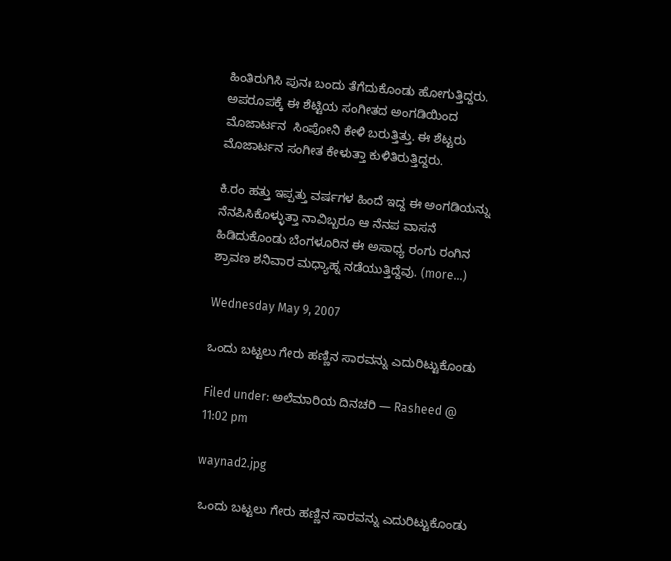ಹಿಂತಿರುಗಿಸಿ ಪುನಃ ಬಂದು ತೆಗೆದುಕೊಂಡು ಹೋಗುತ್ತಿದ್ದರು. ಅಪರೂಪಕ್ಕೆ ಈ ಶೆಟ್ಟಿಯ ಸಂಗೀತದ ಅಂಗಡಿಯಿಂದ ಮೊಜಾರ್ಟನ  ಸಿಂಪೋನಿ ಕೇಳಿ ಬರುತ್ತಿತ್ತು. ಈ ಶೆಟ್ಟರು ಮೊಜಾರ್ಟನ ಸಂಗೀತ ಕೇಳುತ್ತಾ ಕುಳಿತಿರುತ್ತಿದ್ದರು.

ಕಿ.ರಂ ಹತ್ತು ಇಪ್ಪತ್ತು ವರ್ಷಗಳ ಹಿಂದೆ ಇದ್ದ ಈ ಅಂಗಡಿಯನ್ನು ನೆನಪಿಸಿಕೊಳ್ಳುತ್ತಾ ನಾವಿಬ್ಬರೂ ಆ ನೆನಪ ವಾಸನೆ ಹಿಡಿದುಕೊಂಡು ಬೆಂಗಳೂರಿನ ಈ ಅಸಾಧ್ಯ ರಂಗು ರಂಗಿನ ಶ್ರಾವಣ ಶನಿವಾರ ಮಧ್ಯಾಹ್ನ ನಡೆಯುತ್ತಿದ್ದೆವು. (more…)

Wednesday May 9, 2007

ಒಂದು ಬಟ್ಟಲು ಗೇರು ಹಣ್ಣಿನ ಸಾರವನ್ನು ಎದುರಿಟ್ಟುಕೊಂಡು

Filed under: ಅಲೆಮಾರಿಯ ದಿನಚರಿ — Rasheed @ 11:02 pm

waynad2.jpg

 ಒಂದು ಬಟ್ಟಲು ಗೇರು ಹಣ್ಣಿನ ಸಾರವನ್ನು ಎದುರಿಟ್ಟುಕೊಂಡು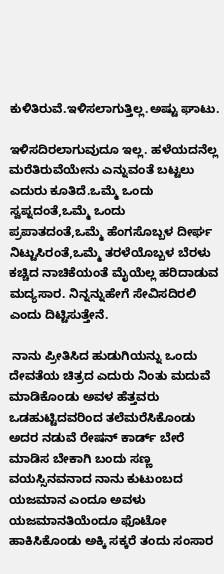ಕುಳಿತಿರುವೆ.ಇಳಿಸಲಾಗುತ್ತಿಲ್ಲ.ಅಷ್ಟು ಘಾಟು.

ಇಳಿಸದಿರಲಾಗುವುದೂ ಇಲ್ಲ. ಹಳೆಯದನೆಲ್ಲ ಮರೆತಿರುವೆಯೇನು ಎನ್ನುವಂತೆ ಬಟ್ಟಲು ಎದುರು ಕೂತಿದೆ.ಒಮ್ಮೆ ಒಂದು ಸ್ವಪ್ನದಂತೆ,ಒಮ್ಮೆ ಒಂದು ಪ್ರಪಾತದಂತೆ,ಒಮ್ಮೆ ಹೆಂಗಸೊಬ್ಬಳ ದೀರ್ಘ ನಿಟ್ಟುಸಿರಂತೆ,ಒಮ್ಮೆ ತರಳೆಯೊಬ್ಬಳ ಬೆರಳು ಕಚ್ಚಿದ ನಾಚಿಕೆಯಂತೆ ಮೈಯೆಲ್ಲ ಹರಿದಾಡುವ ಮದ್ಯಸಾರ. ನಿನ್ನನ್ನುಹೇಗೆ ಸೇವಿಸದಿರಲಿ ಎಂದು ದಿಟ್ಟಿಸುತ್ತೇನೆ.

 ನಾನು ಪ್ರೀತಿಸಿದ ಹುಡುಗಿಯನ್ನು ಒಂದು ದೇವತೆಯ ಚಿತ್ರದ ಎದುರು ನಿಂತು ಮದುವೆ ಮಾಡಿಕೊಂಡು ಅವಳ ಹೆತ್ತವರು ಒಡಹುಟ್ಟಿದವರಿಂದ ತಲೆಮರೆಸಿಕೊಂಡು ಅದರ ನಡುವೆ ರೇಷನ್ ಕಾರ್ಡ್ ಬೇರೆ ಮಾಡಿಸ ಬೇಕಾಗಿ ಬಂದು ಸಣ್ಣ ವಯಸ್ಸಿನವನಾದ ನಾನು ಕುಟುಂಬದ ಯಜಮಾನ ಎಂದೂ ಅವಳು ಯಜಮಾನತಿಯೆಂದೂ ಫೊಟೋ ಹಾಕಿಸಿಕೊಂಡು ಅಕ್ಕಿ ಸಕ್ಕರೆ ತಂದು ಸಂಸಾರ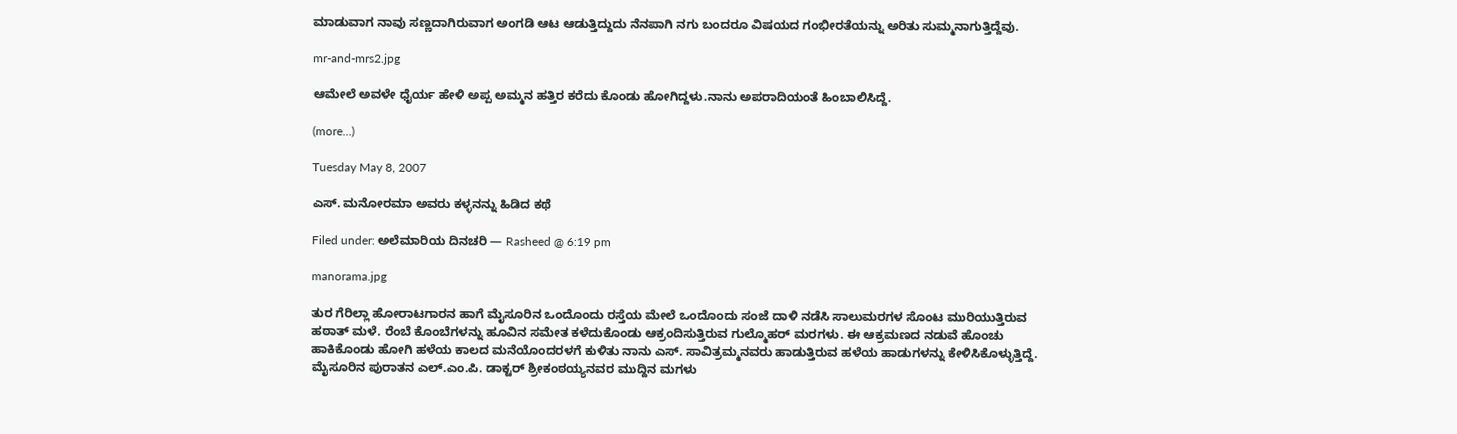ಮಾಡುವಾಗ ನಾವು ಸಣ್ಣದಾಗಿರುವಾಗ ಅಂಗಡಿ ಆಟ ಆಡುತ್ತಿದ್ದುದು ನೆನಪಾಗಿ ನಗು ಬಂದರೂ ವಿಷಯದ ಗಂಭೀರತೆಯನ್ನು ಅರಿತು ಸುಮ್ಮನಾಗುತ್ತಿದ್ದೆವು.

mr-and-mrs2.jpg

ಆಮೇಲೆ ಅವಳೇ ಧೈರ್ಯ ಹೇಳಿ ಅಪ್ಪ ಅಮ್ಮನ ಹತ್ತಿರ ಕರೆದು ಕೊಂಡು ಹೋಗಿದ್ದಳು.ನಾನು ಅಪರಾದಿಯಂತೆ ಹಿಂಬಾಲಿಸಿದ್ದೆ.

(more…)

Tuesday May 8, 2007

ಎಸ್. ಮನೋರಮಾ ಅವರು ಕಳ್ಳನನ್ನು ಹಿಡಿದ ಕಥೆ

Filed under: ಅಲೆಮಾರಿಯ ದಿನಚರಿ — Rasheed @ 6:19 pm

manorama.jpg

ತುರ ಗೆರಿಲ್ಲಾ ಹೋರಾಟಗಾರನ ಹಾಗೆ ಮೈಸೂರಿನ ಒಂದೊಂದು ರಸ್ತೆಯ ಮೇಲೆ ಒಂದೊಂದು ಸಂಜೆ ದಾಳಿ ನಡೆಸಿ ಸಾಲುಮರಗಳ ಸೊಂಟ ಮುರಿಯುತ್ತಿರುವ ಹಠಾತ್ ಮಳೆ. ರೆಂಬೆ ಕೊಂಬೆಗಳನ್ನು ಹೂವಿನ ಸಮೇತ ಕಳೆದುಕೊಂಡು ಆಕ್ರಂದಿಸುತ್ತಿರುವ ಗುಲ್ಮೊಹರ್ ಮರಗಳು. ಈ ಆಕ್ರಮಣದ ನಡುವೆ ಹೊಂಚು ಹಾಕಿಕೊಂಡು ಹೋಗಿ ಹಳೆಯ ಕಾಲದ ಮನೆಯೊಂದರಳಗೆ ಕುಳಿತು ನಾನು ಎಸ್. ಸಾವಿತ್ರಮ್ಮನವರು ಹಾಡುತ್ತಿರುವ ಹಳೆಯ ಹಾಡುಗಳನ್ನು ಕೇಳಿಸಿಕೊಳ್ಳುತ್ತಿದ್ದೆ. ಮೈಸೂರಿನ ಪುರಾತನ ಎಲ್.ಎಂ.ಪಿ. ಡಾಕ್ಟರ್ ಶ್ರೀಕಂಠಯ್ಯನವರ ಮುದ್ದಿನ ಮಗಳು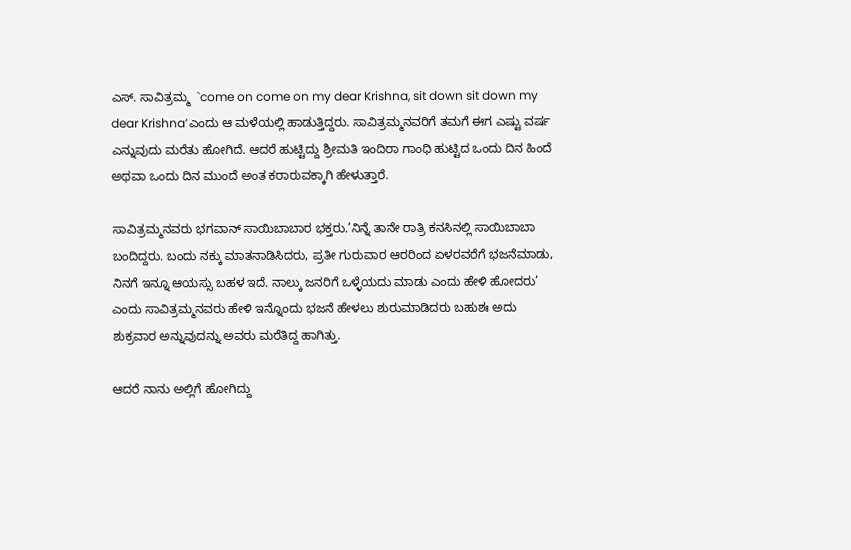ಎಸ್. ಸಾವಿತ್ರಮ್ಮ  `come on come on my dear Krishna, sit down sit down my dear Krishna’ಎಂದು ಆ ಮಳೆಯಲ್ಲಿ ಹಾಡುತ್ತಿದ್ದರು. ಸಾವಿತ್ರಮ್ಮನವರಿಗೆ ತಮಗೆ ಈಗ ಎಷ್ಟು ವರ್ಷ ಎನ್ನುವುದು ಮರೆತು ಹೋಗಿದೆ. ಆದರೆ ಹುಟ್ಟಿದ್ದು ಶ್ರೀಮತಿ ಇಂದಿರಾ ಗಾಂಧಿ ಹುಟ್ಟಿದ ಒಂದು ದಿನ ಹಿಂದೆ ಅಥವಾ ಒಂದು ದಿನ ಮುಂದೆ ಅಂತ ಕರಾರುವಕ್ಕಾಗಿ ಹೇಳುತ್ತಾರೆ.

ಸಾವಿತ್ರಮ್ಮನವರು ಭಗವಾನ್ ಸಾಯಿಬಾಬಾರ ಭಕ್ತರು.’ನಿನ್ನೆ ತಾನೇ ರಾತ್ರಿ ಕನಸಿನಲ್ಲಿ ಸಾಯಿಬಾಬಾ ಬಂದಿದ್ದರು. ಬಂದು ನಕ್ಕು ಮಾತನಾಡಿಸಿದರು, ಪ್ರತೀ ಗುರುವಾರ ಆರರಿಂದ ಏಳರವರೆಗೆ ಭಜನೆಮಾಡು, ನಿನಗೆ ಇನ್ನೂ ಆಯಸ್ಸು ಬಹಳ ಇದೆ. ನಾಲ್ಕು ಜನರಿಗೆ ಒಳ್ಳೆಯದು ಮಾಡು ಎಂದು ಹೇಳಿ ಹೋದರು’ ಎಂದು ಸಾವಿತ್ರಮ್ಮನವರು ಹೇಳಿ ಇನ್ನೊಂದು ಭಜನೆ ಹೇಳಲು ಶುರುಮಾಡಿದರು ಬಹುಶಃ ಅದು ಶುಕ್ರವಾರ ಅನ್ನುವುದನ್ನು ಅವರು ಮರೆತಿದ್ದ ಹಾಗಿತ್ತು.

ಆದರೆ ನಾನು ಅಲ್ಲಿಗೆ ಹೋಗಿದ್ದು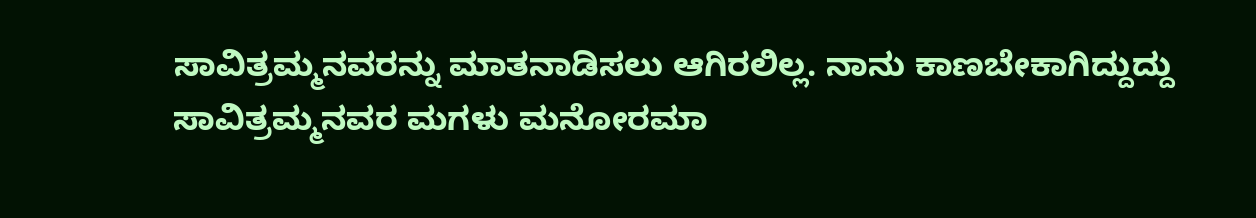ಸಾವಿತ್ರಮ್ಮನವರನ್ನು ಮಾತನಾಡಿಸಲು ಆಗಿರಲಿಲ್ಲ. ನಾನು ಕಾಣಬೇಕಾಗಿದ್ದುದ್ದು ಸಾವಿತ್ರಮ್ಮನವರ ಮಗಳು ಮನೋರಮಾ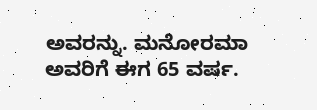ಅವರನ್ನು. ಮನೋರಮಾ ಅವರಿಗೆ ಈಗ 65 ವರ್ಷ.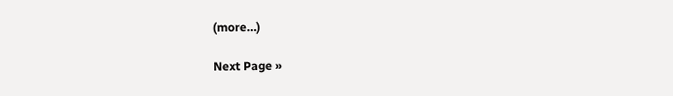(more…)

Next Page »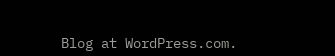Blog at WordPress.com.